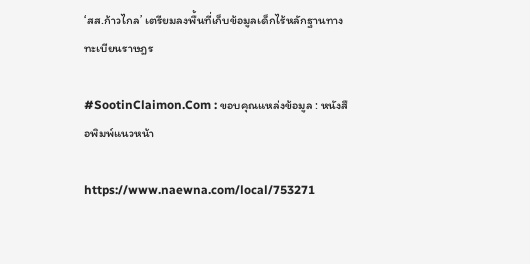‘สส.ก้าวไกล’ เตรียมลงพื้นที่เก็บข้อมูลเด็กไร้หลักฐานทางทะเบียนราษฎร

#SootinClaimon.Com : ขอบคุณแหล่งข้อมูล : หนังสือพิมพ์แนวหน้า

https://www.naewna.com/local/753271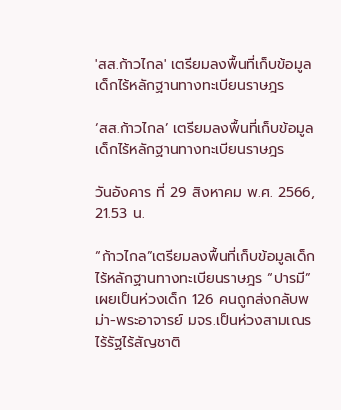'สส.ก้าวไกล' เตรียมลงพื้นที่เก็บข้อมูลเด็กไร้หลักฐานทางทะเบียนราษฎร

‘สส.ก้าวไกล’ เตรียมลงพื้นที่เก็บข้อมูลเด็กไร้หลักฐานทางทะเบียนราษฎร

วันอังคาร ที่ 29 สิงหาคม พ.ศ. 2566, 21.53 น.

“ก้าวไกล”เตรียมลงพื้นที่เก็บข้อมูลเด็กไร้หลักฐานทางทะเบียนราษฎร “ปารมี”เผยเป็นห่วงเด็ก 126 คนถูกส่งกลับพม่า-พระอาจารย์ มจร.เป็นห่วงสามเณรไร้รัฐไร้สัญชาติ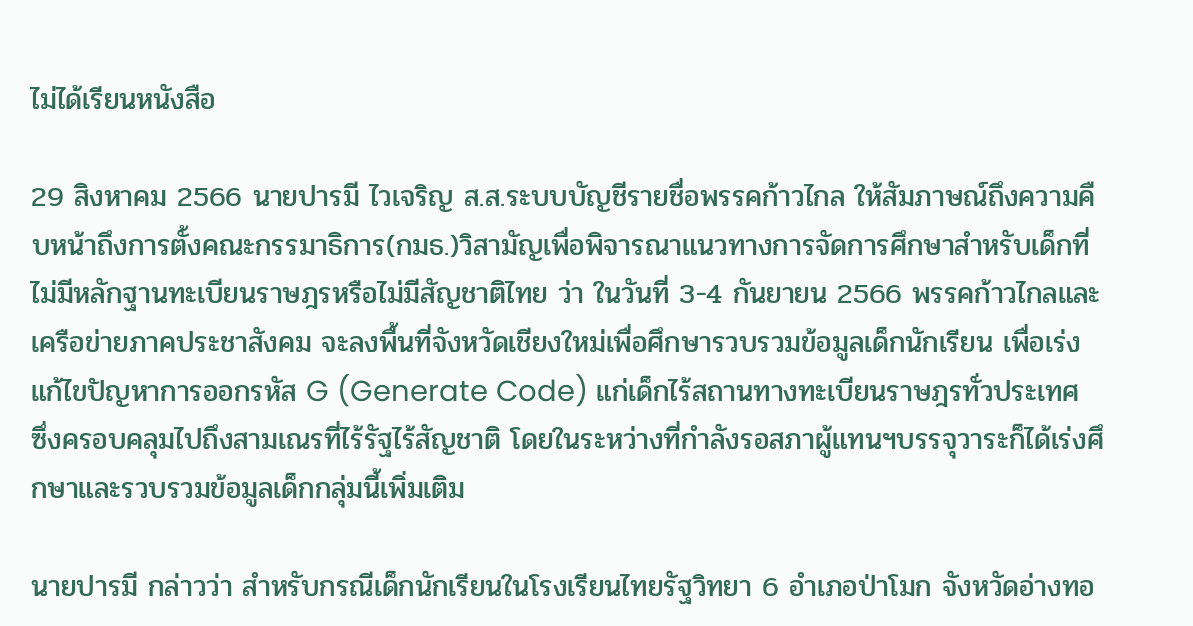ไม่ได้เรียนหนังสือ

29 สิงหาคม 2566 นายปารมี ไวเจริญ ส.ส.ระบบบัญชีรายชื่อพรรคก้าวไกล ให้สัมภาษณ์ถึงความคืบหน้าถึงการตั้งคณะกรรมาธิการ(กมธ.)วิสามัญเพื่อพิจารณาแนวทางการจัดการศึกษาสำหรับเด็กที่ไม่มีหลักฐานทะเบียนราษฎรหรือไม่มีสัญชาติไทย ว่า ในวันที่ 3-4 กันยายน 2566 พรรคก้าวไกลและเครือข่ายภาคประชาสังคม จะลงพื้นที่จังหวัดเชียงใหม่เพื่อศึกษารวบรวมข้อมูลเด็กนักเรียน เพื่อเร่งแก้ไขปัญหาการออกรหัส G (Generate Code) แก่เด็กไร้สถานทางทะเบียนราษฎรทั่วประเทศ ซึ่งครอบคลุมไปถึงสามเณรที่ไร้รัฐไร้สัญชาติ โดยในระหว่างที่กำลังรอสภาผู้แทนฯบรรจุวาระก็ได้เร่งศึกษาและรวบรวมข้อมูลเด็กกลุ่มนี้เพิ่มเติม

นายปารมี กล่าวว่า สำหรับกรณีเด็กนักเรียนในโรงเรียนไทยรัฐวิทยา 6 อำเภอป่าโมก จังหวัดอ่างทอ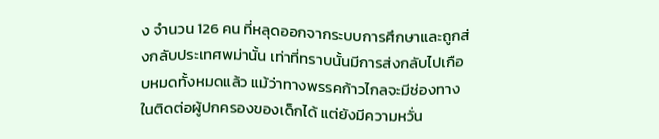ง จำนวน 126 คน ที่หลุดออกจากระบบการศึกษาและถูกส่งกลับประเทศพม่านั้น เท่าที่ทราบนั้นมีการส่งกลับไปเกือบหมดทั้งหมดแล้ว แม้ว่าทางพรรคก้าวไกลจะมีช่องทางในติดต่อผู้ปกครองของเด็กได้ แต่ยังมีความหวั่น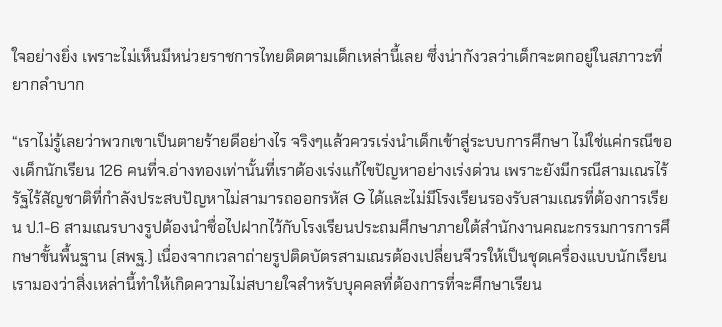ใจอย่างยิ่ง เพราะไม่เห็นมีหน่วยราชการไทยติดตามเด็กเหล่านี้เลย ซึ่งน่ากังวลว่าเด็กจะตกอยู่ในสภาวะที่ยากลำบาก

“เราไม่รู้เลยว่าพวกเขาเป็นตายร้ายดีอย่างไร จริงๆแล้วควรเร่งนำเด็กเข้าสู่ระบบการศึกษา ไม่ใช่แค่กรณีของเด็กนักเรียน 126 คนที่จ.อ่างทองเท่านั้นที่เราต้องเร่งแก้ไขปัญหาอย่างเร่งด่วน เพราะยังมีกรณีสามเณรไร้รัฐไร้สัญชาติที่กำลังประสบปัญหาไม่สามารถออกรหัส G ได้และไม่มีโรงเรียนรองรับสามเณรที่ต้องการเรียน ป.1-6 สามเณรบางรูปต้องนำชื่อไปฝากไว้กับโรงเรียนประถมศึกษาภายใต้สำนักงานคณะกรรมการการศึกษาขั้นพื้นฐาน (สพฐ.) เนื่องจากเวลาถ่ายรูปติดบัตรสามเณรต้องเปลี่ยนจีวรให้เป็นชุดเครื่องแบบนักเรียน เรามองว่าสิ่งเหล่านี้ทำให้เกิดความไม่สบายใจสำหรับบุคคลที่ต้องการที่จะศึกษาเรียน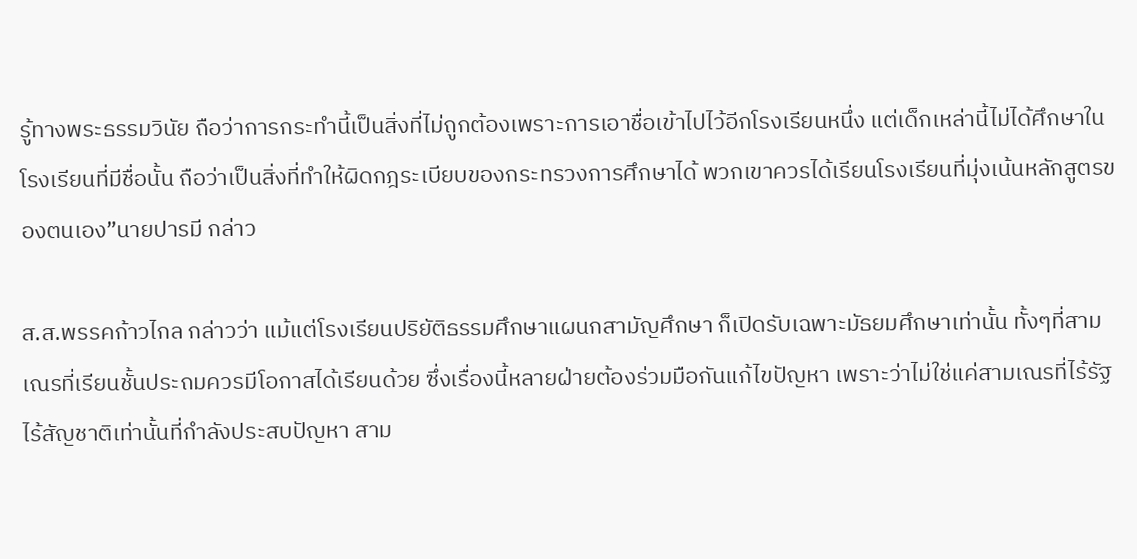รู้ทางพระธรรมวินัย ถือว่าการกระทำนี้เป็นสิ่งที่ไม่ถูกต้องเพราะการเอาชื่อเข้าไปไว้อีกโรงเรียนหนึ่ง แต่เด็กเหล่านี้ไม่ได้ศึกษาในโรงเรียนที่มีชื่อนั้น ถือว่าเป็นสิ่งที่ทำให้ผิดกฎระเบียบของกระทรวงการศึกษาได้ พวกเขาควรได้เรียนโรงเรียนที่มุ่งเน้นหลักสูตรของตนเอง”นายปารมี กล่าว

ส.ส.พรรคก้าวไกล กล่าวว่า แม้แต่โรงเรียนปริยัติธรรมศึกษาแผนกสามัญศึกษา ก็เปิดรับเฉพาะมัธยมศึกษาเท่านั้น ทั้งๆที่สามเณรที่เรียนชั้นประถมควรมีโอกาสได้เรียนด้วย ซึ่งเรื่องนี้หลายฝ่ายต้องร่วมมือกันแก้ไขปัญหา เพราะว่าไม่ใช่แค่สามเณรที่ไร้รัฐไร้สัญชาติเท่านั้นที่กำลังประสบปัญหา สาม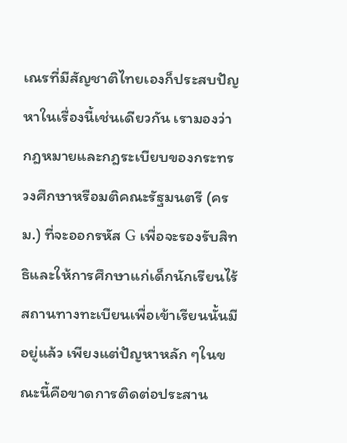เณรที่มีสัญชาติไทยเองก็ประสบปัญหาในเรื่องนี้เช่นเดียวกัน เรามองว่ากฎหมายและกฎระเบียบของกระทรวงศึกษาหรือมติคณะรัฐมนตรี (ครม.) ที่จะออกรหัส G เพื่อจะรองรับสิทธิและให้การศึกษาแก่เด็กนักเรียนไร้สถานทางทะเบียนเพื่อเข้าเรียนนั้นมีอยู่แล้ว เพียงแต่ปัญหาหลัก ๆในขณะนี้คือขาดการติดต่อประสาน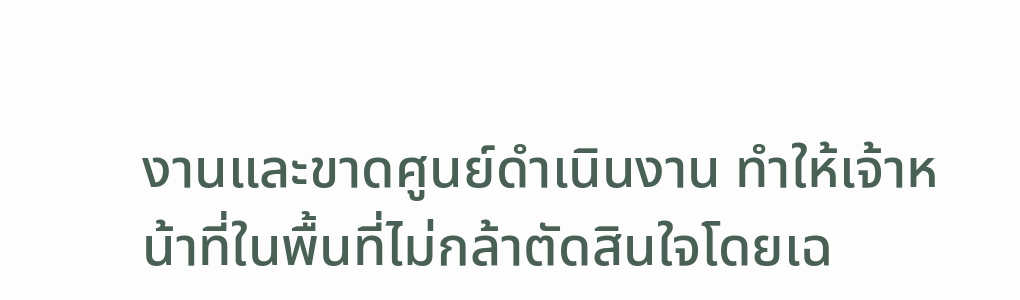งานและขาดศูนย์ดำเนินงาน ทำให้เจ้าหน้าที่ในพื้นที่ไม่กล้าตัดสินใจโดยเฉ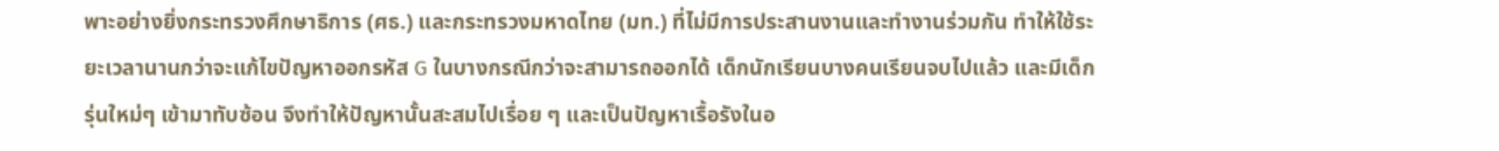พาะอย่างยิ่งกระทรวงศึกษาธิการ (ศธ.) และกระทรวงมหาดไทย (มท.) ที่ไม่มีการประสานงานและทำงานร่วมกัน ทำให้ใช้ระยะเวลานานกว่าจะแก้ไขปัญหาออกรหัส G ในบางกรณีกว่าจะสามารถออกได้ เด็กนักเรียนบางคนเรียนจบไปแล้ว และมีเด็กรุ่นใหม่ๆ เข้ามาทับซ้อน จึงทำให้ปัญหานั้นสะสมไปเรื่อย ๆ และเป็นปัญหาเรื้อรังในอ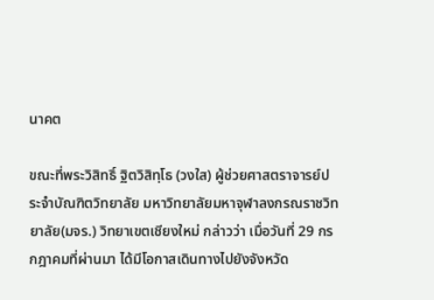นาคต

ขณะที่พระวิสิทธิ์ ฐิตวิสิทฺโธ (วงใส) ผู้ช่วยศาสตราจารย์ประจำบัณฑิตวิทยาลัย มหาวิทยาลัยมหาจุฬาลงกรณราชวิทยาลัย(มจร.) วิทยาเขตเชียงใหม่ กล่าวว่า เมื่อวันที่ 29 กรกฎาคมที่ผ่านมา ได้มีโอกาสเดินทางไปยังจังหวัด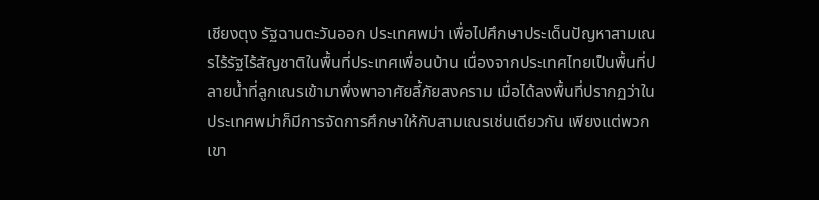เชียงตุง รัฐฉานตะวันออก ประเทศพม่า เพื่อไปศึกษาประเด็นปัญหาสามเณรไร้รัฐไร้สัญชาติในพื้นที่ประเทศเพื่อนบ้าน เนื่องจากประเทศไทยเป็นพื้นที่ปลายน้ำที่ลูกเณรเข้ามาพึ่งพาอาศัยลี้ภัยสงคราม เมื่อได้ลงพื้นที่ปรากฏว่าในประเทศพม่าก็มีการจัดการศึกษาให้กับสามเณรเช่นเดียวกัน เพียงแต่พวกเขา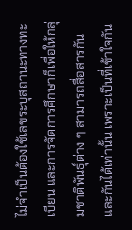ไม่จำเป็นต้องใช้เลขระบุสถานะทางทะเบียน และการจัดการศึกษาก็เพื่อให้กลุ่มชาติพันธุ์ต่าง ๆ สามารถสื่อสารกันและกันได้เท่านั้น เพราะเป็นที่เข้าใจกัน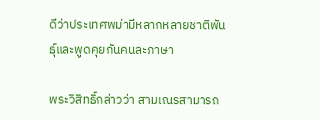ดีว่าประเทศพม่ามีหลากหลายชาติพันธุ์และพูดคุยกันคนละภาษา

พระวิสิทธิ์กล่าวว่า สามเณรสามารถ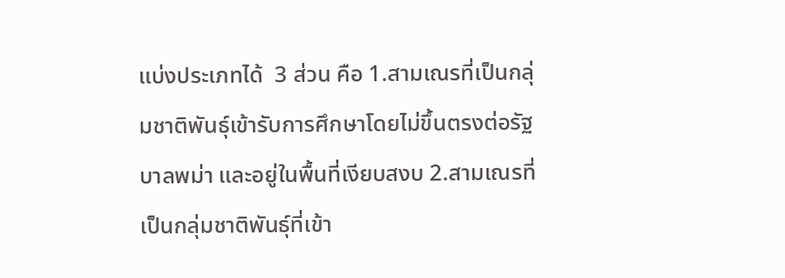แบ่งประเภทได้  3 ส่วน คือ 1.สามเณรที่เป็นกลุ่มชาติพันธุ์เข้ารับการศึกษาโดยไม่ขึ้นตรงต่อรัฐบาลพม่า และอยู่ในพื้นที่เงียบสงบ 2.สามเณรที่เป็นกลุ่มชาติพันธุ์ที่เข้า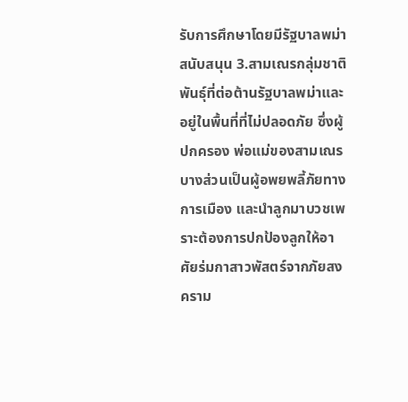รับการศึกษาโดยมีรัฐบาลพม่าสนับสนุน 3.สามเณรกลุ่มชาติพันธุ์ที่ต่อต้านรัฐบาลพม่าและอยู่ในพื้นที่ที่ไม่ปลอดภัย ซึ่งผู้ปกครอง พ่อแม่ของสามเณรบางส่วนเป็นผู้อพยพลี้ภัยทางการเมือง และนำลูกมาบวชเพราะต้องการปกป้องลูกให้อาศัยร่มกาสาวพัสตร์จากภัยสงคราม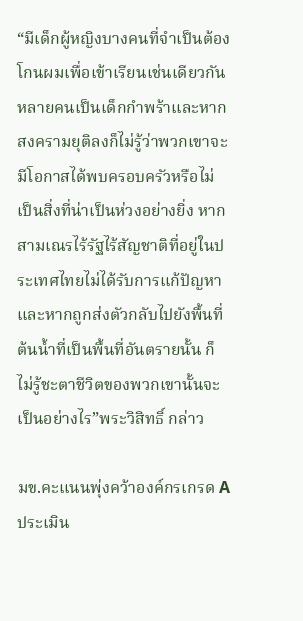“มีเด็กผู้หญิงบางคนที่จำเป็นต้องโกนผมเพื่อเข้าเรียนเช่นเดียวกัน หลายคนเป็นเด็กกำพร้าและหากสงครามยุติลงก็ไม่รู้ว่าพวกเขาจะมีโอกาสได้พบครอบครัวหรือไม่ เป็นสิ่งที่น่าเป็นห่วงอย่างยิ่ง หากสามเณรไร้รัฐไร้สัญชาติที่อยู่ในประเทศไทยไม่ได้รับการแก้ปัญหา และหากถูกส่งตัวกลับไปยังพื้นที่ต้นน้ำที่เป็นพื้นที่อันตรายนั้น ก็ไม่รู้ชะตาชีวิตของพวกเขานั้นจะเป็นอย่างไร”พระวิสิทธิ์ กล่าว

มข.คะแนนพุ่งคว้าองค์กรเกรด A ประเมิน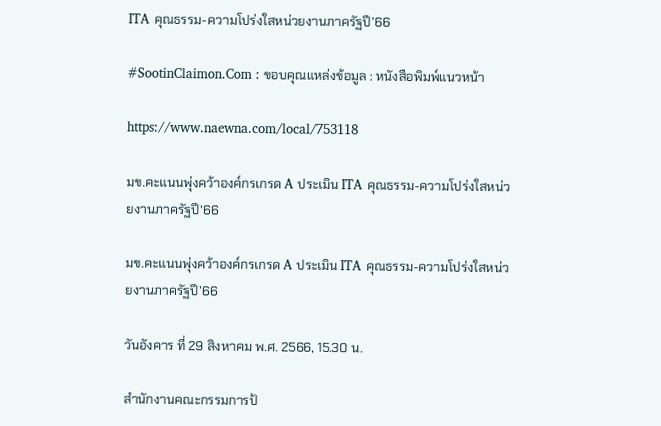ITA คุณธรรม-ความโปร่งใสหน่วยงานภาครัฐปี’66

#SootinClaimon.Com : ขอบคุณแหล่งข้อมูล : หนังสือพิมพ์แนวหน้า

https://www.naewna.com/local/753118

มข.คะแนนพุ่งคว้าองค์กรเกรด A ประเมิน ITA คุณธรรม-ความโปร่งใสหน่วยงานภาครัฐปี'66

มข.คะแนนพุ่งคว้าองค์กรเกรด A ประเมิน ITA คุณธรรม-ความโปร่งใสหน่วยงานภาครัฐปี’66

วันอังคาร ที่ 29 สิงหาคม พ.ศ. 2566, 15.30 น.

สำนักงานคณะกรรมการป้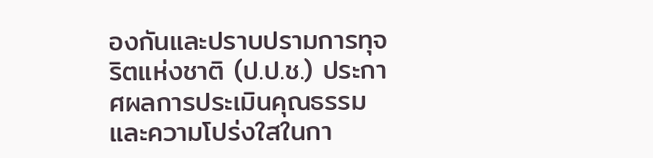องกันและปราบปรามการทุจริตแห่งชาติ (ป.ป.ช.) ประกาศผลการประเมินคุณธรรมและความโปร่งใสในกา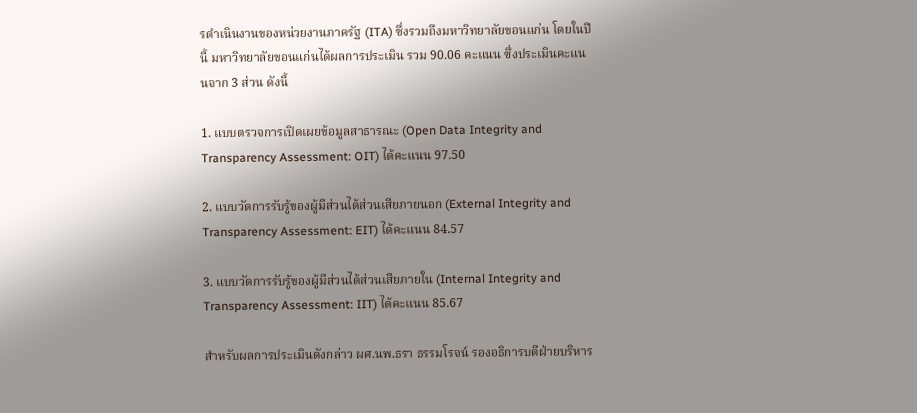รดำเนินงานของหน่วยงานภาครัฐ (ITA) ซึ่งรวมถึงมหาวิทยาลัยขอนแก่น โดยในปีนี้ มหาวิทยาลัยขอนแก่นได้ผลการประเมิน รวม 90.06 คะแนน ซึ่งประเมินคะแนนจาก 3 ส่วน ดังนี้

1. แบบตรวจการเปิดเผยข้อมูลสาธารณะ (Open Data Integrity and Transparency Assessment: OIT) ได้คะแนน 97.50

2. แบบวัดการรับรู้ของผู้มีส่วนได้ส่วนเสียภายนอก (External Integrity and Transparency Assessment: EIT) ได้คะแนน 84.57

3. แบบวัดการรับรู้ของผู้มีส่วนได้ส่วนเสียภายใน (Internal Integrity and Transparency Assessment: IIT) ได้คะแนน 85.67

สำหรับผลการประเมินดังกล่าว ผศ.นพ.ธรา ธรรมโรจน์ รองอธิการบดีฝ่ายบริหาร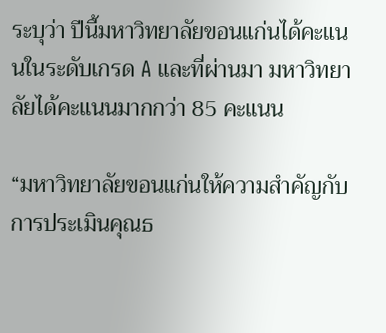ระบุว่า ปีนี้มหาวิทยาลัยขอนแก่นได้คะแนนในระดับเกรด A และที่ผ่านมา มหาวิทยาลัยได้คะแนนมากกว่า 85 คะแนน

“มหาวิทยาลัยขอนแก่นให้ความสำคัญกับการประเมินคุณธ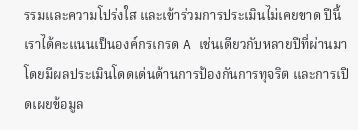รรมและความโปร่งใส และเข้าร่วมการประเมินไม่เคยขาด ปีนี้เราได้คะแนนเป็นองค์กรเกรด A เช่นเดียวกับหลายปีที่ผ่านมา โดยมีผลประเมินโดดเด่นด้านการป้องกันการทุจริต และการเปิดเผยข้อมูล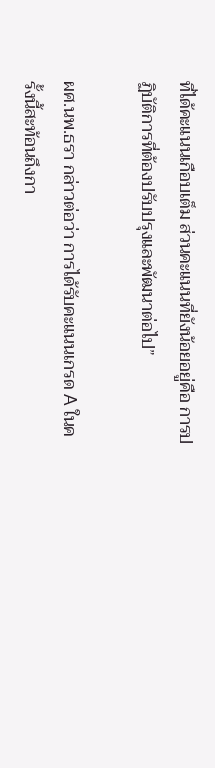ที่ได้คะแนนเกือบเต็ม ส่วนคะแนนที่ยังน้อยอยู่คือ การปฏิบัติการที่ต้องปรับปรุงและพัฒนาต่อไป”

ผศ.นพ.ธรา กล่าวต่อว่า การได้รับคะแนนเกรด A ในครั้งนี้สะท้อนถึงกา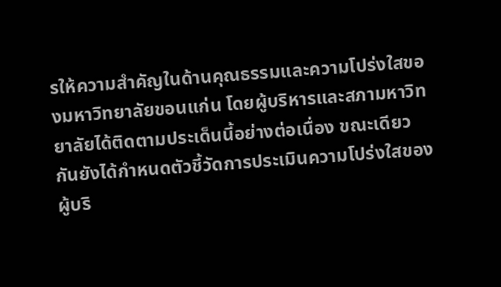รให้ความสำคัญในด้านคุณธรรมและความโปร่งใสของมหาวิทยาลัยขอนแก่น โดยผู้บริหารและสภามหาวิทยาลัยได้ติดตามประเด็นนี้อย่างต่อเนื่อง ขณะเดียวกันยังได้กำหนดตัวชี้วัดการประเมินความโปร่งใสของผู้บริ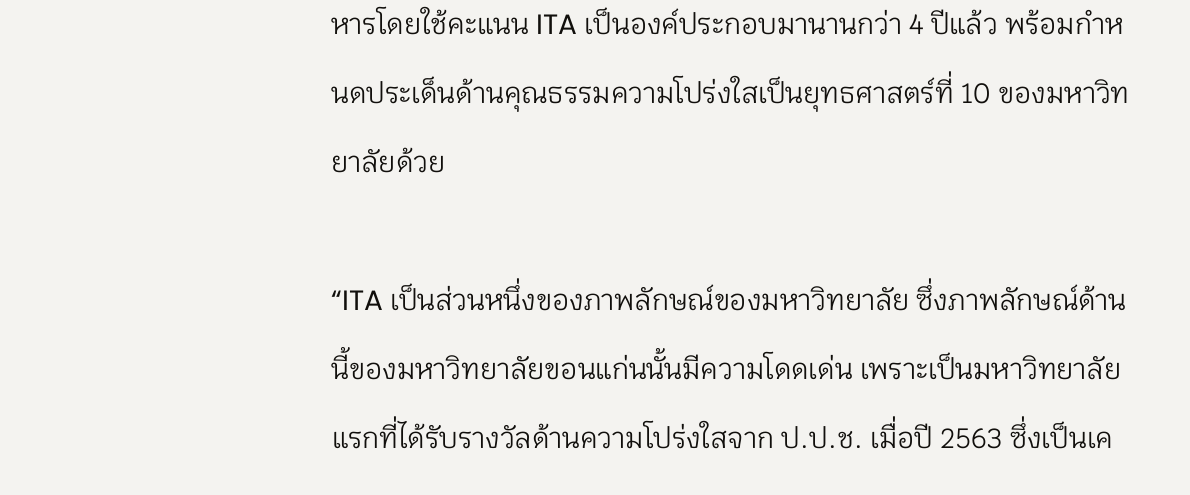หารโดยใช้คะแนน ITA เป็นองค์ประกอบมานานกว่า 4 ปีแล้ว พร้อมกำหนดประเด็นด้านคุณธรรมความโปร่งใสเป็นยุทธศาสตร์ที่ 10 ของมหาวิทยาลัยด้วย

“ITA เป็นส่วนหนึ่งของภาพลักษณ์ของมหาวิทยาลัย ซึ่งภาพลักษณ์ด้านนี้ของมหาวิทยาลัยขอนแก่นนั้นมีความโดดเด่น เพราะเป็นมหาวิทยาลัยแรกที่ได้รับรางวัลด้านความโปร่งใสจาก ป.ป.ช. เมื่อปี 2563 ซึ่งเป็นเค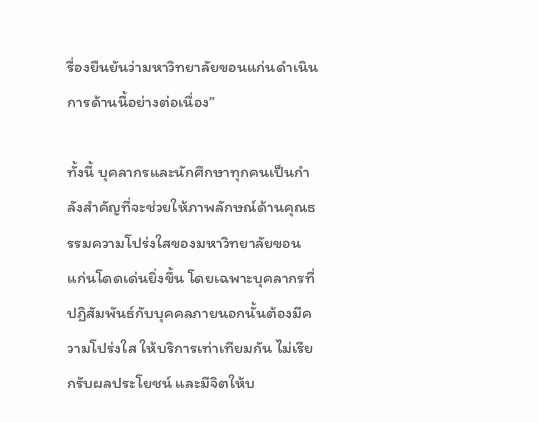รื่องยืนยันว่ามหาวิทยาลัยขอนแก่นดำเนินการด้านนี้อย่างต่อเนื่อง”

ทั้งนี้ บุคลากรและนักศึกษาทุกคนเป็นกำลังสำคัญที่จะช่วยให้ภาพลักษณ์ด้านคุณธรรมความโปร่งใสของมหาวิทยาลัยขอนแก่นโดดเด่นยิ่งขึ้น โดยเฉพาะบุคลากรที่ปฏิสัมพันธ์กับบุคคลภายนอกนั้นต้องมีความโปร่งใส ให้บริการเท่าเทียมกัน ไม่เรียกรับผลประโยชน์ และมีจิตให้บ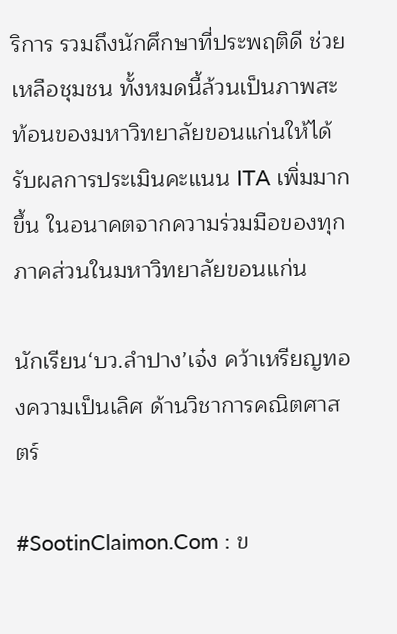ริการ รวมถึงนักศึกษาที่ประพฤติดี ช่วยเหลือชุมชน ทั้งหมดนี้ล้วนเป็นภาพสะท้อนของมหาวิทยาลัยขอนแก่นให้ได้รับผลการประเมินคะแนน ITA เพิ่มมากขึ้น ในอนาคตจากความร่วมมือของทุกภาคส่วนในมหาวิทยาลัยขอนแก่น

นักเรียน‘บว.ลำปาง’เจ๋ง คว้าเหรียญทองความเป็นเลิศ ด้านวิชาการคณิตศาสตร์

#SootinClaimon.Com : ข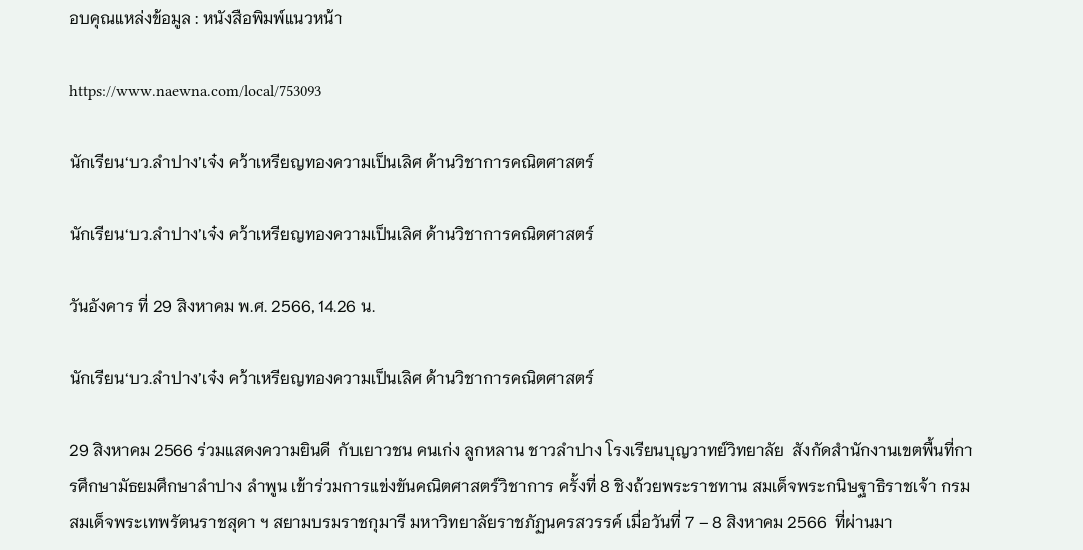อบคุณแหล่งข้อมูล : หนังสือพิมพ์แนวหน้า

https://www.naewna.com/local/753093

นักเรียน‘บว.ลำปาง’เจ๋ง คว้าเหรียญทองความเป็นเลิศ ด้านวิชาการคณิตศาสตร์

นักเรียน‘บว.ลำปาง’เจ๋ง คว้าเหรียญทองความเป็นเลิศ ด้านวิชาการคณิตศาสตร์

วันอังคาร ที่ 29 สิงหาคม พ.ศ. 2566, 14.26 น.

นักเรียน‘บว.ลำปาง’เจ๋ง คว้าเหรียญทองความเป็นเลิศ ด้านวิชาการคณิตศาสตร์

29 สิงหาคม 2566 ร่วมแสดงความยินดี  กับเยาวชน คนเก่ง ลูกหลาน ชาวลำปาง โรงเรียนบุญวาทย์วิทยาลัย  สังกัดสำนักงานเขตพื้นที่การศึกษามัธยมศึกษาลำปาง ลำพูน เข้าร่วมการแข่งขันคณิตศาสตร์วิชาการ ครั้งที่ 8 ชิงถ้วยพระราชทาน สมเด็จพระกนิษฐาธิราชเจ้า กรมสมเด็จพระเทพรัตนราชสุดา ฯ สยามบรมราชกุมารี มหาวิทยาลัยราชภัฏนครสวรรค์ เมื่อวันที่ 7 – 8 สิงหาคม 2566  ที่ผ่านมา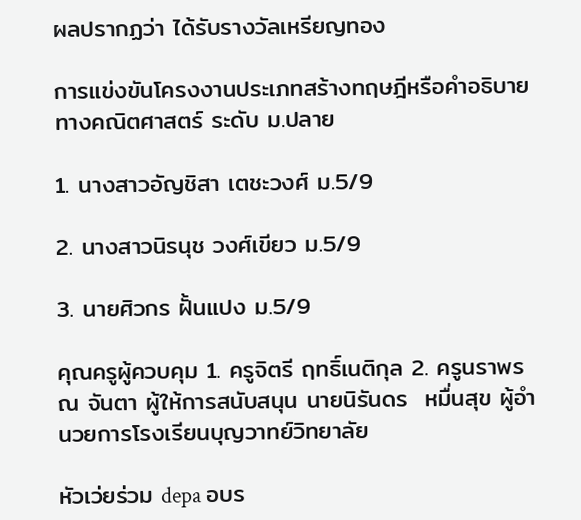ผลปรากฏว่า ได้รับรางวัลเหรียญทอง

การแข่งขันโครงงานประเภทสร้างทฤษฎีหรือคำอธิบายทางคณิตศาสตร์ ระดับ ม.ปลาย

1. นางสาวอัญชิสา เตชะวงศ์ ม.5/9

2. นางสาวนิรนุช วงศ์เขียว ม.5/9

3. นายศิวกร ฝั้นแปง ม.5/9

คุณครูผู้ควบคุม 1. ครูจิตรี ฤทธิ์เนติกุล 2. ครูนราพร ณ จันตา ผู้ให้การสนับสนุน นายนิรันดร  หมื่นสุข ผู้อำนวยการโรงเรียนบุญวาทย์วิทยาลัย

หัวเว่ยร่วม depa อบร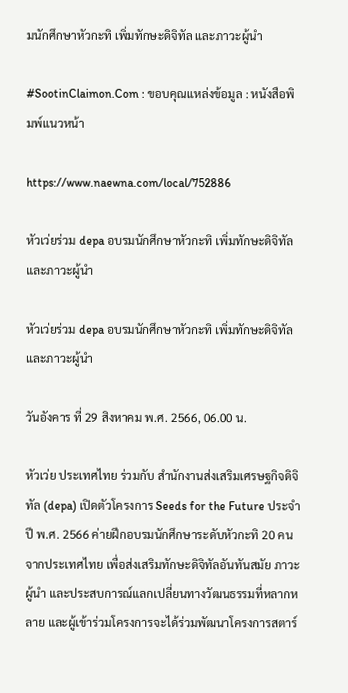มนักศึกษาหัวกะทิ เพิ่มทักษะดิจิทัล และภาวะผู้นำ

#SootinClaimon.Com : ขอบคุณแหล่งข้อมูล : หนังสือพิมพ์แนวหน้า

https://www.naewna.com/local/752886

หัวเว่ยร่วม depa อบรมนักศึกษาหัวกะทิ เพิ่มทักษะดิจิทัล และภาวะผู้นำ

หัวเว่ยร่วม depa อบรมนักศึกษาหัวกะทิ เพิ่มทักษะดิจิทัล และภาวะผู้นำ

วันอังคาร ที่ 29 สิงหาคม พ.ศ. 2566, 06.00 น.

หัวเว่ย ประเทศไทย ร่วมกับ สำนักงานส่งเสริมเศรษฐกิจดิจิทัล (depa) เปิดตัวโครงการ Seeds for the Future ประจำปี พ.ศ. 2566 ค่ายฝึกอบรมนักศึกษาระดับหัวกะทิ 20 คน จากประเทศไทย เพื่อส่งเสริมทักษะดิจิทัลอันทันสมัย ภาวะผู้นำ และประสบการณ์แลกเปลี่ยนทางวัฒนธรรมที่หลากหลาย และผู้เข้าร่วมโครงการจะได้ร่วมพัฒนาโครงการสตาร์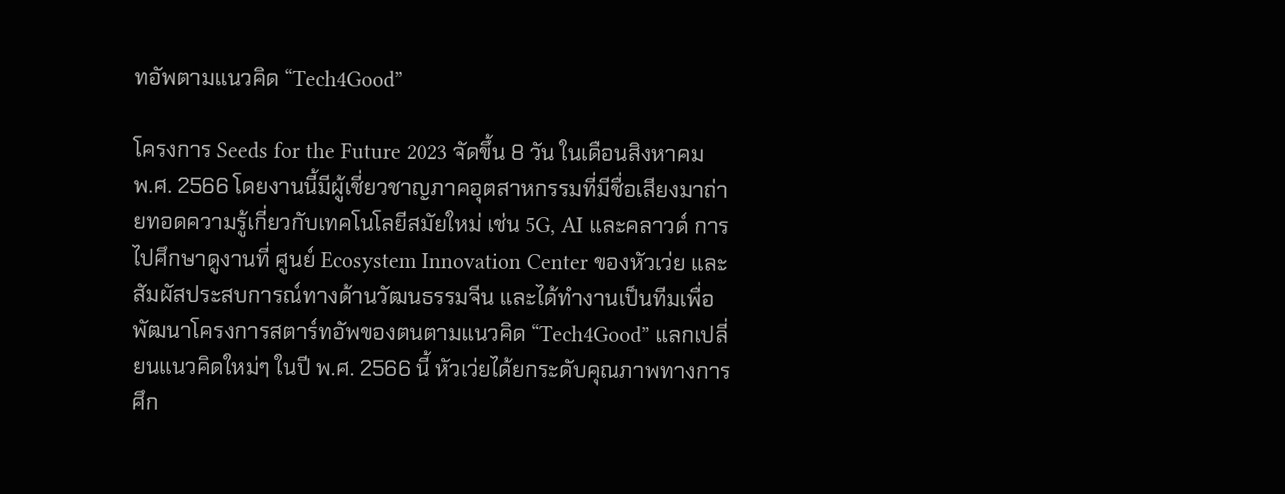ทอัพตามแนวคิด “Tech4Good”

โครงการ Seeds for the Future 2023 จัดขึ้น 8 วัน ในเดือนสิงหาคม พ.ศ. 2566 โดยงานนี้มีผู้เชี่ยวชาญภาคอุตสาหกรรมที่มีชื่อเสียงมาถ่ายทอดความรู้เกี่ยวกับเทคโนโลยีสมัยใหม่ เช่น 5G, AI และคลาวด์ การไปศึกษาดูงานที่ ศูนย์ Ecosystem Innovation Center ของหัวเว่ย และสัมผัสประสบการณ์ทางด้านวัฒนธรรมจีน และได้ทำงานเป็นทีมเพื่อพัฒนาโครงการสตาร์ทอัพของตนตามแนวคิด “Tech4Good” แลกเปลี่ยนแนวคิดใหม่ๆ ในปี พ.ศ. 2566 นี้ หัวเว่ยได้ยกระดับคุณภาพทางการศึก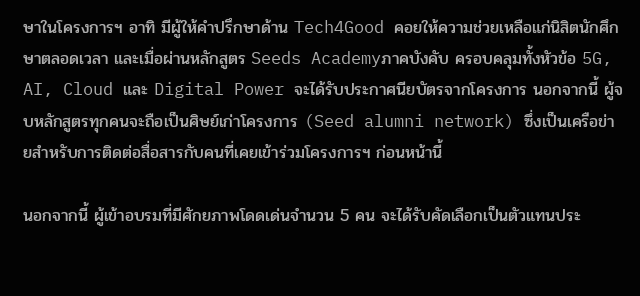ษาในโครงการฯ อาทิ มีผู้ให้คำปรึกษาด้าน Tech4Good คอยให้ความช่วยเหลือแก่นิสิตนักศึกษาตลอดเวลา และเมื่อผ่านหลักสูตร Seeds Academyภาคบังคับ ครอบคลุมทั้งหัวข้อ 5G, AI, Cloud และ Digital Power จะได้รับประกาศนียบัตรจากโครงการ นอกจากนี้ ผู้จบหลักสูตรทุกคนจะถือเป็นศิษย์เก่าโครงการ (Seed alumni network) ซึ่งเป็นเครือข่ายสำหรับการติดต่อสื่อสารกับคนที่เคยเข้าร่วมโครงการฯ ก่อนหน้านี้

นอกจากนี้ ผู้เข้าอบรมที่มีศักยภาพโดดเด่นจำนวน 5 คน จะได้รับคัดเลือกเป็นตัวแทนประ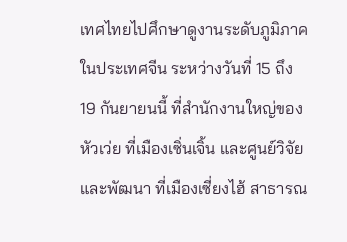เทศไทยไปศึกษาดูงานระดับภูมิภาคในประเทศจีน ระหว่างวันที่ 15 ถึง 19 กันยายนนี้ ที่สำนักงานใหญ่ของหัวเว่ย ที่เมืองเซิ่นเจิ้น และศูนย์วิจัยและพัฒนา ที่เมืองเซี่ยงไฮ้ สาธารณ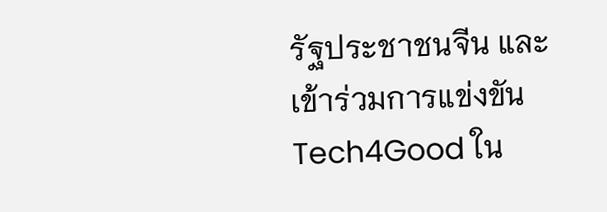รัฐประชาชนจีน และเข้าร่วมการแข่งขัน Tech4Good ใน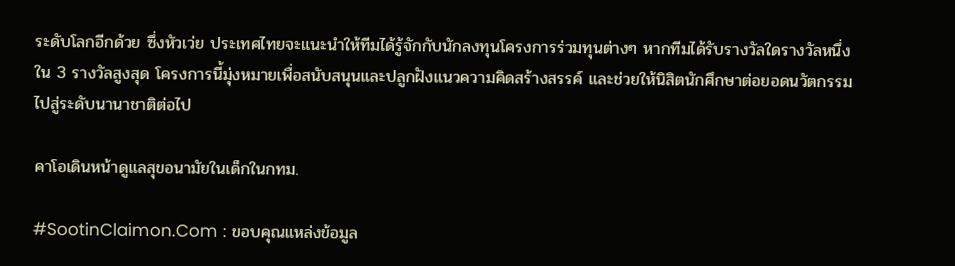ระดับโลกอีกด้วย ซึ่งหัวเว่ย ประเทศไทยจะแนะนำให้ทีมได้รู้จักกับนักลงทุนโครงการร่วมทุนต่างๆ หากทีมได้รับรางวัลใดรางวัลหนึ่งใน 3 รางวัลสูงสุด โครงการนี้มุ่งหมายเพื่อสนับสนุนและปลูกฝังแนวความคิดสร้างสรรค์ และช่วยให้นิสิตนักศึกษาต่อยอดนวัตกรรมไปสู่ระดับนานาชาติต่อไป

คาโอเดินหน้าดูแลสุขอนามัยในเด็กในกทม.

#SootinClaimon.Com : ขอบคุณแหล่งข้อมูล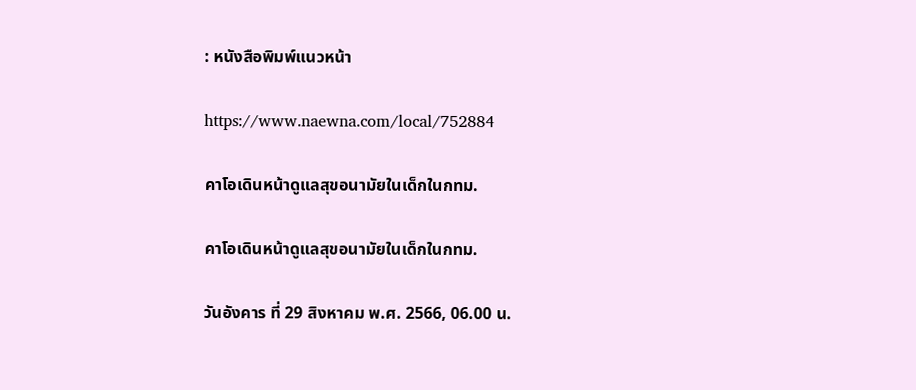: หนังสือพิมพ์แนวหน้า

https://www.naewna.com/local/752884

คาโอเดินหน้าดูแลสุขอนามัยในเด็กในกทม.

คาโอเดินหน้าดูแลสุขอนามัยในเด็กในกทม.

วันอังคาร ที่ 29 สิงหาคม พ.ศ. 2566, 06.00 น.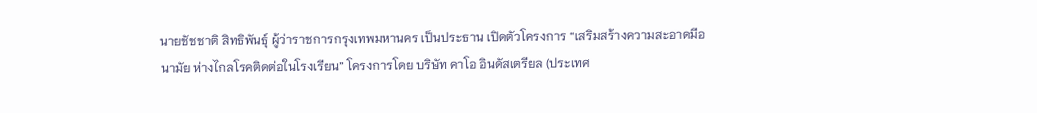นายชัชชาติ สิทธิพันธุ์ ผู้ว่าราชการกรุงเทพมหานคร เป็นประธาน เปิดตัวโครงการ “เสริมสร้างความสะอาดมีอนามัย ห่างไกลโรคติดต่อในโรงเรียน” โครงการโดย บริษัท คาโอ อินดัสเตรียล (ประเทศ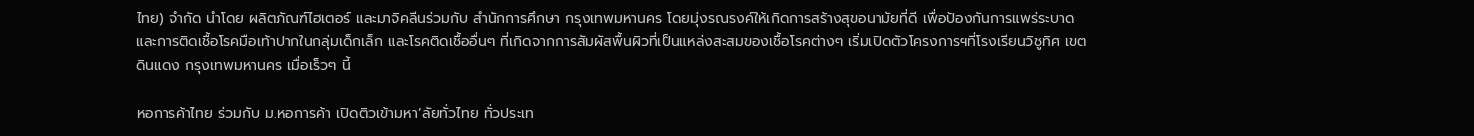ไทย) จำกัด นำโดย ผลิตภัณฑ์ไฮเตอร์ และมาจิคลีนร่วมกับ สำนักการศึกษา กรุงเทพมหานคร โดยมุ่งรณรงค์ให้เกิดการสร้างสุขอนามัยที่ดี เพื่อป้องกันการแพร่ระบาดและการติดเชื้อโรคมือเท้าปากในกลุ่มเด็กเล็ก และโรคติดเชื้ออื่นๆ ที่เกิดจากการสัมผัสพื้นผิวที่เป็นแหล่งสะสมของเชื้อโรคต่างๆ เริ่มเปิดตัวโครงการฯที่โรงเรียนวิชูทิศ เขตดินแดง กรุงเทพมหานคร เมื่อเร็วๆ นี้

หอการค้าไทย ร่วมกับ ม.หอการค้า เปิดติวเข้ามหา’ลัยทั่วไทย ทั่วประเท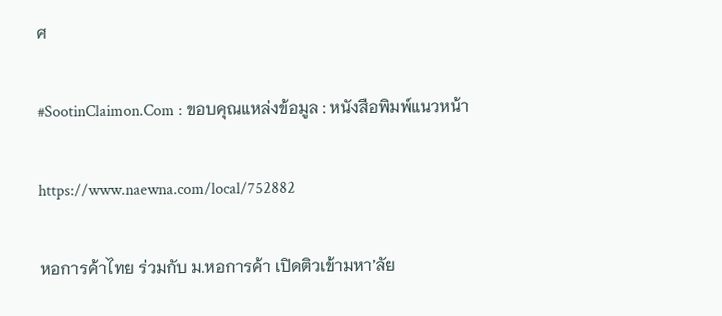ศ

#SootinClaimon.Com : ขอบคุณแหล่งข้อมูล : หนังสือพิมพ์แนวหน้า

https://www.naewna.com/local/752882

หอการค้าไทย ร่วมกับ ม.หอการค้า เปิดติวเข้ามหา’ลัย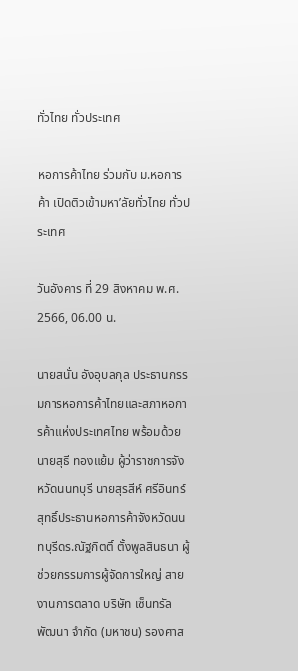ทั่วไทย ทั่วประเทศ

หอการค้าไทย ร่วมกับ ม.หอการค้า เปิดติวเข้ามหา’ลัยทั่วไทย ทั่วประเทศ

วันอังคาร ที่ 29 สิงหาคม พ.ศ. 2566, 06.00 น.

นายสนั่น อังอุบลกุล ประธานกรรมการหอการค้าไทยและสภาหอการค้าแห่งประเทศไทย พร้อมด้วย นายสุธี ทองแย้ม ผู้ว่าราชการจังหวัดนนทบุรี นายสุรสีห์ ศรีอินทร์สุทธิ์ประธานหอการค้าจังหวัดนนทบุรีดร.ณัฐกิตติ์ ตั้งพูลสินธนา ผู้ช่วยกรรมการผู้จัดการใหญ่ สายงานการตลาด บริษัท เซ็นทรัลพัฒนา จำกัด (มหาชน) รองศาส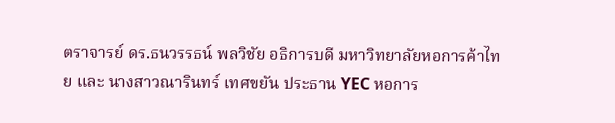ตราจารย์ ดร.ธนวรรธน์ พลวิชัย อธิการบดี มหาวิทยาลัยหอการค้าไทย และ นางสาวณารินทร์ เทศขยัน ประธาน YEC หอการ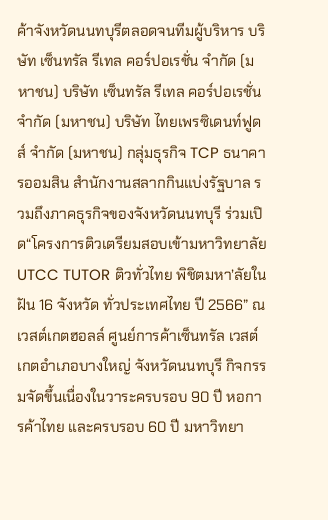ค้าจังหวัดนนทบุรีตลอดจนทีมผู้บริหาร บริษัท เซ็นทรัล รีเทล คอร์ปอเรชั่น จำกัด (มหาชน) บริษัท เซ็นทรัล รีเทล คอร์ปอเรชั่น จำกัด (มหาชน) บริษัท ไทยเพรซิเดนท์ฟูดส์ จำกัด (มหาชน) กลุ่มธุรกิจ TCP ธนาคารออมสิน สำนักงานสลากกินแบ่งรัฐบาล รวมถึงภาคธุรกิจของจังหวัดนนทบุรี ร่วมเปิด“โครงการติวเตรียมสอบเข้ามหาวิทยาลัย UTCC TUTOR ติวทั่วไทย พิชิตมหา’ลัยในฝัน 16 จังหวัด ทั่วประเทศไทย ปี 2566” ณ เวสต์เกตฮอลล์ ศูนย์การค้าเซ็นทรัล เวสต์เกตอำเภอบางใหญ่ จังหวัดนนทบุรี กิจกรรมจัดขึ้นเนื่องในวาระครบรอบ 90 ปี หอการค้าไทย และครบรอบ 60 ปี มหาวิทยา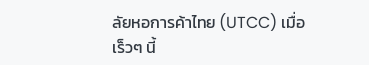ลัยหอการค้าไทย (UTCC) เมื่อเร็วๆ นี้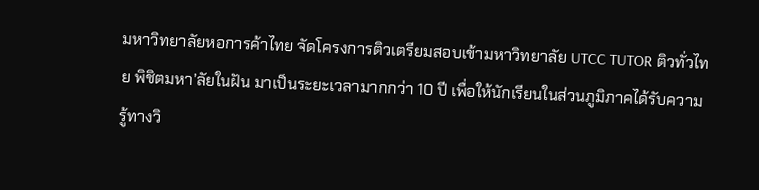มหาวิทยาลัยหอการค้าไทย จัดโครงการติวเตรียมสอบเข้ามหาวิทยาลัย UTCC TUTOR ติวทั่วไทย พิชิตมหา’ลัยในฝัน มาเป็นระยะเวลามากกว่า 10 ปี เพื่อให้นักเรียนในส่วนภูมิภาคได้รับความรู้ทางวิ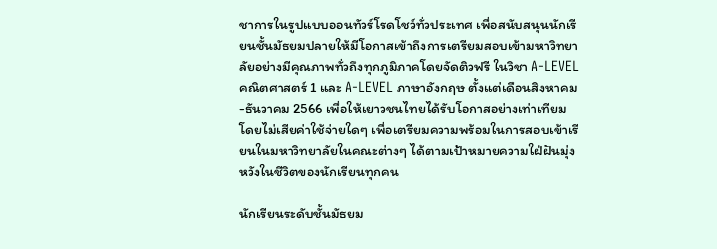ชาการในรูปแบบออนทัวร์โรดโชว์ทั่วประเทศ เพื่อสนับสนุนนักเรียนชั้นมัธยมปลายให้มีโอกาสเข้าถึงการเตรียมสอบเข้ามหาวิทยาลัยอย่างมีคุณภาพทั่วถึงทุกภูมิภาคโดยจัดติวฟรี ในวิชา A-LEVEL คณิตศาสตร์ 1 และ A-LEVEL ภาษาอังกฤษ ตั้งแต่เดือนสิงหาคม-ธันวาคม 2566 เพื่อให้เยาวชนไทยได้รับโอกาสอย่างเท่าเทียม โดยไม่เสียค่าใช้จ่ายใดๆ เพื่อเตรียมความพร้อมในการสอบเข้าเรียนในมหาวิทยาลัยในคณะต่างๆ ได้ตามเป้าหมายความใฝ่ฝันมุ่งหวังในชีวิตของนักเรียนทุกคน

นักเรียนระดับชั้นมัธยม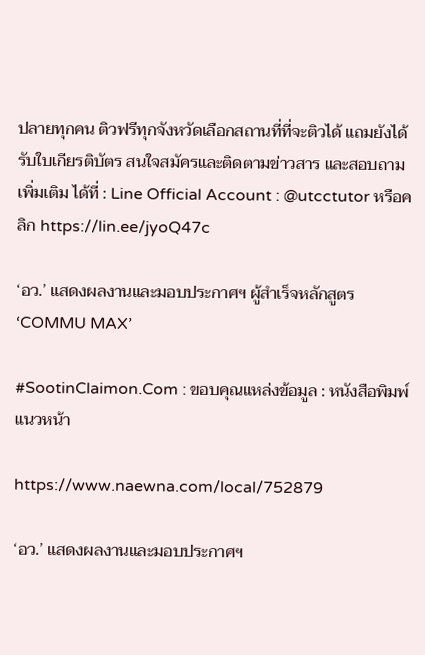ปลายทุกคน ติวฟรีทุกจังหวัดเลือกสถานที่ที่จะติวได้ แถมยังได้รับใบเกียรติบัตร สนใจสมัครและติดตามข่าวสาร และสอบถามเพิ่มเติม ได้ที่ : Line Official Account : @utcctutor หรือคลิก https://lin.ee/jyoQ47c

‘อว.’ แสดงผลงานและมอบประกาศฯ ผู้สำเร็จหลักสูตร ‘COMMU MAX’

#SootinClaimon.Com : ขอบคุณแหล่งข้อมูล : หนังสือพิมพ์แนวหน้า

https://www.naewna.com/local/752879

‘อว.’ แสดงผลงานและมอบประกาศฯ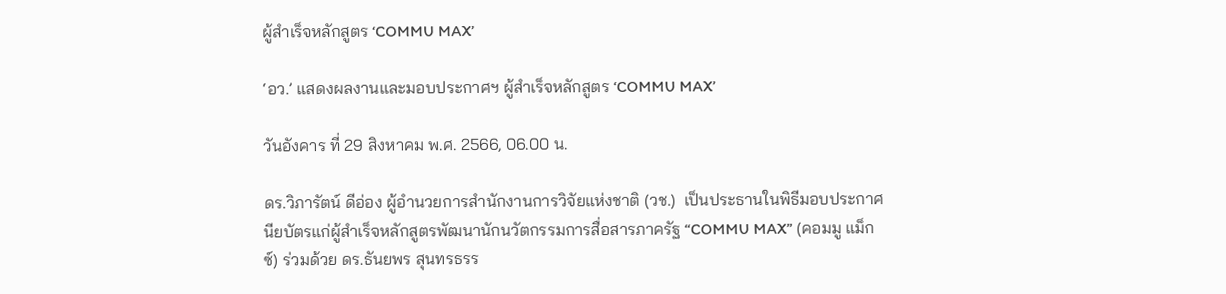ผู้สำเร็จหลักสูตร ‘COMMU MAX’

‘อว.’ แสดงผลงานและมอบประกาศฯ ผู้สำเร็จหลักสูตร ‘COMMU MAX’

วันอังคาร ที่ 29 สิงหาคม พ.ศ. 2566, 06.00 น.

ดร.วิภารัตน์ ดีอ่อง ผู้อำนวยการสำนักงานการวิจัยแห่งชาติ (วช.)  เป็นประธานในพิธีมอบประกาศนียบัตรแก่ผู้สำเร็จหลักสูตรพัฒนานักนวัตกรรมการสื่อสารภาครัฐ “COMMU MAX” (คอมมู แม็กซ์) ร่วมด้วย ดร.ธันยพร สุนทรธรร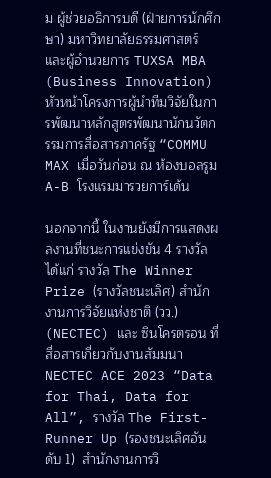ม ผู้ช่วยอธิการบดี (ฝ่ายการนักศึกษา) มหาวิทยาลัยธรรมศาสตร์ และผู้อำนวยการ TUXSA MBA (Business Innovation) หัวหน้าโครงการผู้นำทีมวิจัยในการพัฒนาหลักสูตรพัฒนานักนวัตกรรมการสื่อสารภาครัฐ “COMMU MAX เมื่อวันก่อน ณ ห้องบอลรูม A-B โรงแรมมารวยการ์เด้น

นอกจากนี้ ในงานยังมีการแสดงผลงานที่ชนะการแข่งขัน 4 รางวัล ได้แก่ รางวัล The Winner Prize (รางวัลชนะเลิศ) สำนักงานการวิจัยแห่งชาติ (วว.) (NECTEC) และ ซินโครตรอน ที่สื่อสารเกี่ยวกับงานสัมมนา NECTEC ACE 2023 “Data for Thai, Data for All”, รางวัล The First-Runner Up (รองชนะเลิศอันดับ 1)  สำนักงานการวิ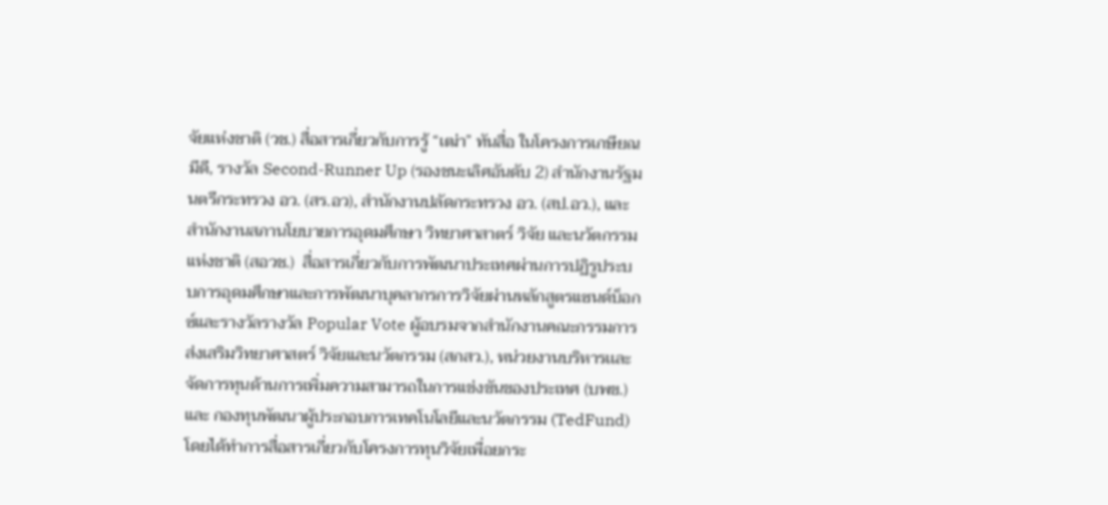จัยแห่งชาติ (วช.) สื่อสารเกี่ยวกับการรู้ “เฒ่า” ทันสื่อ ในโครงการเกษียณมีดี, รางวัล Second-Runner Up (รองชนะเลิศอันดับ 2) สำนักงานรัฐมนตรีกระทรวง อว. (สร.อว), สำนักงานปลัดกระทรวง อว. (สป.อว.), และ สำนักงานสภานโยบายการอุดมศึกษา วิทยาศาสาตร์ วิจัย และนวัตกรรมแห่งชาติ (สอวช.)  สื่อสารเกี่ยวกับการพัฒนาประเทศผ่านการปฏิรูประบบการอุดมศึกษาและการพัฒนาบุคลากรการวิจัยผ่านหลักสูตรแซนด์บ็อกซ์และรางวัลรางวัล Popular Vote ผู้อบรมจากสำนักงานคณะกรรมการส่งเสริมวิทยาศาสตร์ วิจัยและนวัตกรรม (สกสว.), หน่วยงานบริหารเเละจัดการทุนด้านการเพิ่มความสามารถในการแข่งขันของประเทศ (บพข.) และ กองทุนพัฒนาผู้ประกอบการเทคโนโลยีและนวัตกรรม (TedFund) โดยได้ทำการสื่อสารเกี่ยวกับโครงการทุนวิจัยเพื่อยกระ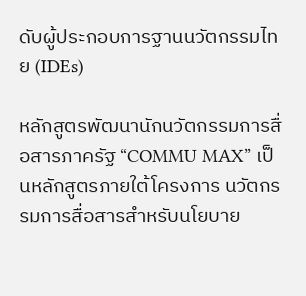ดับผู้ประกอบการฐานนวัตกรรมไทย (IDEs)

หลักสูตรพัฒนานักนวัตกรรมการสื่อสารภาครัฐ “COMMU MAX” เป็นหลักสูตรภายใต้โครงการ นวัตกรรมการสื่อสารสำหรับนโยบาย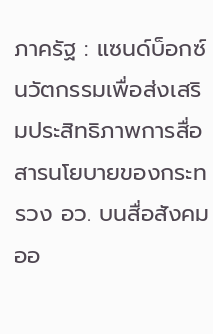ภาครัฐ : แซนด์บ็อกซ์นวัตกรรมเพื่อส่งเสริมประสิทธิภาพการสื่อสารนโยบายของกระทรวง อว. บนสื่อสังคมออ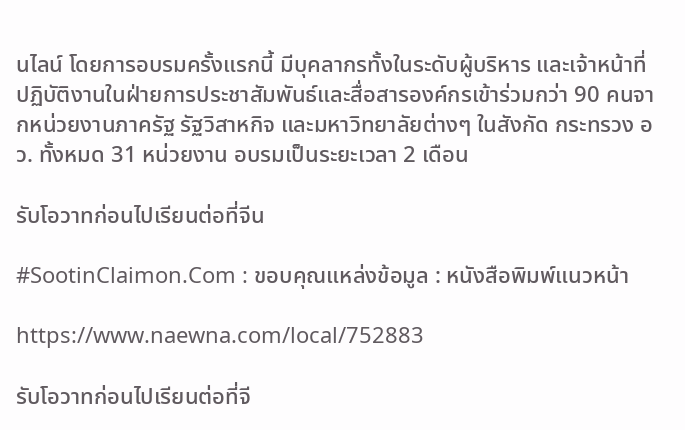นไลน์ โดยการอบรมครั้งแรกนี้ มีบุคลากรทั้งในระดับผู้บริหาร และเจ้าหน้าที่ปฏิบัติงานในฝ่ายการประชาสัมพันธ์และสื่อสารองค์กรเข้าร่วมกว่า 90 คนจากหน่วยงานภาครัฐ รัฐวิสาหกิจ และมหาวิทยาลัยต่างๆ ในสังกัด กระทรวง อว. ทั้งหมด 31 หน่วยงาน อบรมเป็นระยะเวลา 2 เดือน

รับโอวาทก่อนไปเรียนต่อที่จีน

#SootinClaimon.Com : ขอบคุณแหล่งข้อมูล : หนังสือพิมพ์แนวหน้า

https://www.naewna.com/local/752883

รับโอวาทก่อนไปเรียนต่อที่จี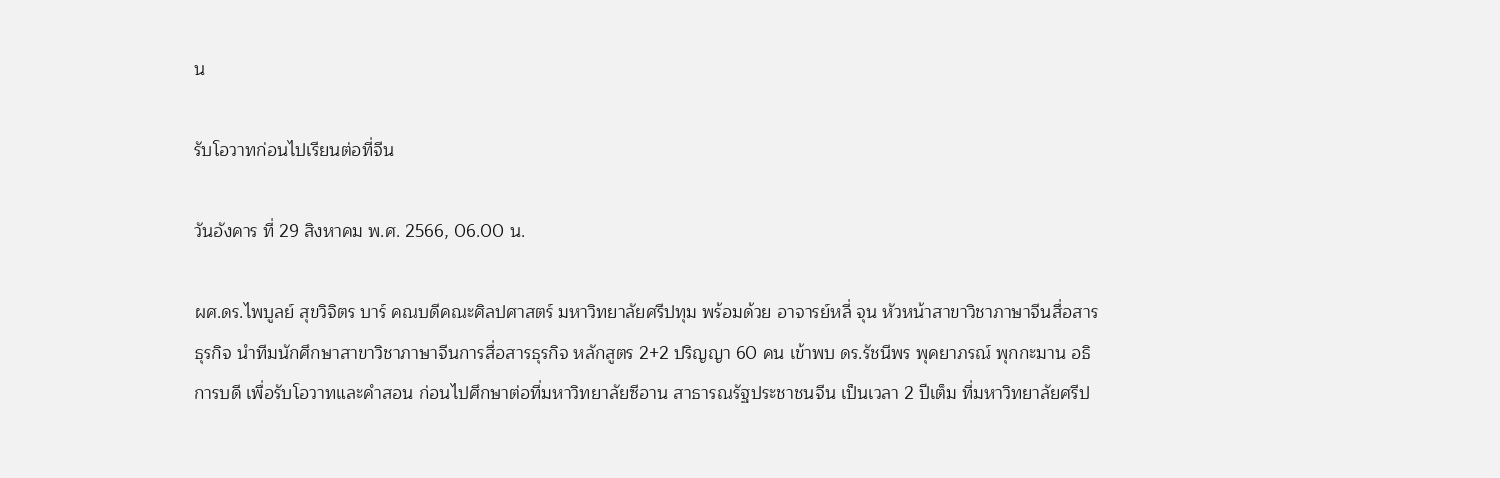น

รับโอวาทก่อนไปเรียนต่อที่จีน

วันอังคาร ที่ 29 สิงหาคม พ.ศ. 2566, 06.00 น.

ผศ.ดร.ไพบูลย์ สุขวิจิตร บาร์ คณบดีคณะศิลปศาสตร์ มหาวิทยาลัยศรีปทุม พร้อมด้วย อาจารย์หลี่ จุน หัวหน้าสาขาวิชาภาษาจีนสื่อสารธุรกิจ นำทีมนักศึกษาสาขาวิชาภาษาจีนการสื่อสารธุรกิจ หลักสูตร 2+2 ปริญญา 60 คน เข้าพบ ดร.รัชนีพร พุคยาภรณ์ พุกกะมาน อธิการบดี เพื่อรับโอวาทและคำสอน ก่อนไปศึกษาต่อที่มหาวิทยาลัยซีอาน สาธารณรัฐประชาชนจีน เป็นเวลา 2 ปีเต็ม ที่มหาวิทยาลัยศรีป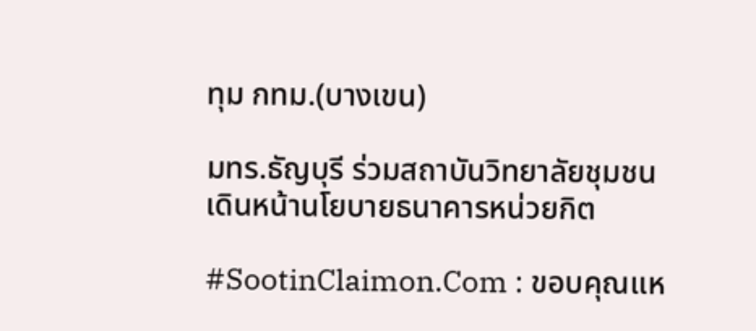ทุม กทม.(บางเขน)

มทร.ธัญบุรี ร่วมสถาบันวิทยาลัยชุมชน เดินหน้านโยบายธนาคารหน่วยกิต

#SootinClaimon.Com : ขอบคุณแห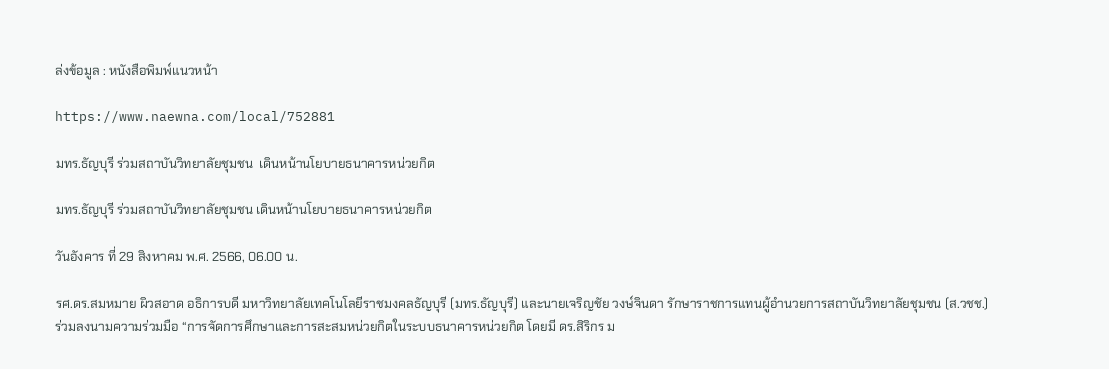ล่งข้อมูล : หนังสือพิมพ์แนวหน้า

https://www.naewna.com/local/752881

มทร.ธัญบุรี ร่วมสถาบันวิทยาลัยชุมชน  เดินหน้านโยบายธนาคารหน่วยกิต

มทร.ธัญบุรี ร่วมสถาบันวิทยาลัยชุมชน เดินหน้านโยบายธนาคารหน่วยกิต

วันอังคาร ที่ 29 สิงหาคม พ.ศ. 2566, 06.00 น.

รศ.ดร.สมหมาย ผิวสอาด อธิการบดี มหาวิทยาลัยเทคโนโลยีราชมงคลธัญบุรี (มทร.ธัญบุรี) และนายเจริญชัย วงษ์จินดา รักษาราชการแทนผู้อำนวยการสถาบันวิทยาลัยชุมชน (ส.วชช.) ร่วมลงนามความร่วมมือ “การจัดการศึกษาและการสะสมหน่วยกิตในระบบธนาคารหน่วยกิต โดยมี ดร.สิริกร ม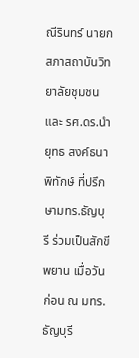ณีรินทร์ นายกสภาสถาบันวิทยาลัยชุมชน และ รศ.ดร.นำยุทธ สงค์ธนาพิทักษ์ ที่ปรึกษามทร.ธัญบุรี ร่วมเป็นสักขีพยาน เมื่อวันก่อน ณ มทร. ธัญบุรี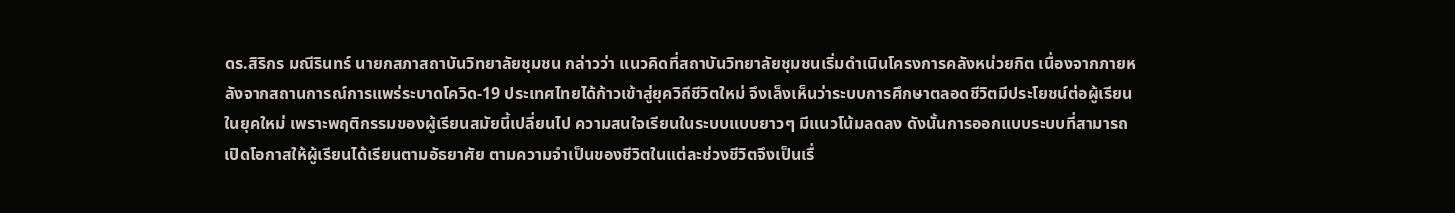ดร.สิริกร มณีรินทร์ นายกสภาสถาบันวิทยาลัยชุมชน กล่าวว่า แนวคิดที่สถาบันวิทยาลัยชุมชนเริ่มดำเนินโครงการคลังหน่วยกิต เนื่องจากภายหลังจากสถานการณ์การแพร่ระบาดโควิด-19 ประเทศไทยได้ก้าวเข้าสู่ยุควิถีชีวิตใหม่ จึงเล็งเห็นว่าระบบการศึกษาตลอดชีวิตมีประโยชน์ต่อผู้เรียนในยุคใหม่ เพราะพฤติกรรมของผู้เรียนสมัยนี้เปลี่ยนไป ความสนใจเรียนในระบบแบบยาวๆ มีแนวโน้มลดลง ดังนั้นการออกแบบระบบที่สามารถเปิดโอกาสให้ผู้เรียนได้เรียนตามอัธยาศัย ตามความจำเป็นของชีวิตในแต่ละช่วงชีวิตจึงเป็นเรื่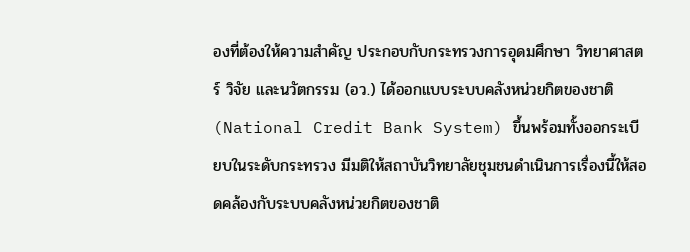องที่ต้องให้ความสำคัญ ประกอบกับกระทรวงการอุดมศึกษา วิทยาศาสตร์ วิจัย และนวัตกรรม (อว.) ได้ออกแบบระบบคลังหน่วยกิตของชาติ(National Credit Bank System) ขึ้นพร้อมทั้งออกระเบียบในระดับกระทรวง มีมติให้สถาบันวิทยาลัยชุมชนดำเนินการเรื่องนี้ให้สอดคล้องกับระบบคลังหน่วยกิตของชาติ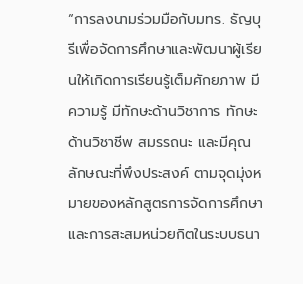“การลงนามร่วมมือกับมทร. ธัญบุรีเพื่อจัดการศึกษาและพัฒนาผู้เรียนให้เกิดการเรียนรู้เต็มศักยภาพ มีความรู้ มีทักษะด้านวิชาการ ทักษะด้านวิชาชีพ สมรรถนะ และมีคุณลักษณะที่พึงประสงค์ ตามจุดมุ่งหมายของหลักสูตรการจัดการศึกษา และการสะสมหน่วยกิตในระบบธนา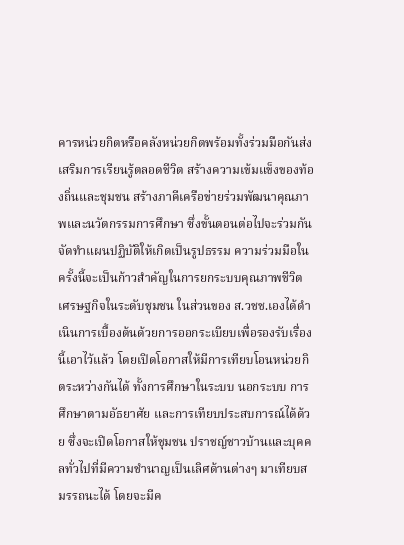คารหน่วยกิตหรือคลังหน่วยกิตพร้อมทั้งร่วมมือกันส่งเสริมการเรียนรู้ตลอดชีวิต สร้างความเข้มแข็งของท้องถิ่นและชุมชน สร้างภาคีเครือข่ายร่วมพัฒนาคุณภาพและนวัตกรรมการศึกษา ซึ่งขั้นตอนต่อไปจะร่วมกันจัดทำแผนปฏิบัติให้เกิดเป็นรูปธรรม ความร่วมมือในครั้งนี้จะเป็นก้าวสำคัญในการยกระบบคุณภาพชีวิต เศรษฐกิจในระดับชุมชน ในส่วนของ ส.วชช.เองได้ดำเนินการเบื้องต้นด้วยการออกระเบียบเพื่อรองรับเรื่องนี้เอาไว้แล้ว โดยเปิดโอกาสให้มีการเทียบโอนหน่วยกิตระหว่างกันได้ ทั้งการศึกษาในระบบ นอกระบบ การศึกษาตามอัธยาศัย และการเทียบประสบการณ์ได้ด้วย ซึ่งจะเปิดโอกาสให้ชุมชน ปราชญ์ชาวบ้านและบุคคลทั่วไปที่มีความชำนาญเป็นเลิศด้านต่างๆ มาเทียบสมรรถนะได้ โดยจะมีค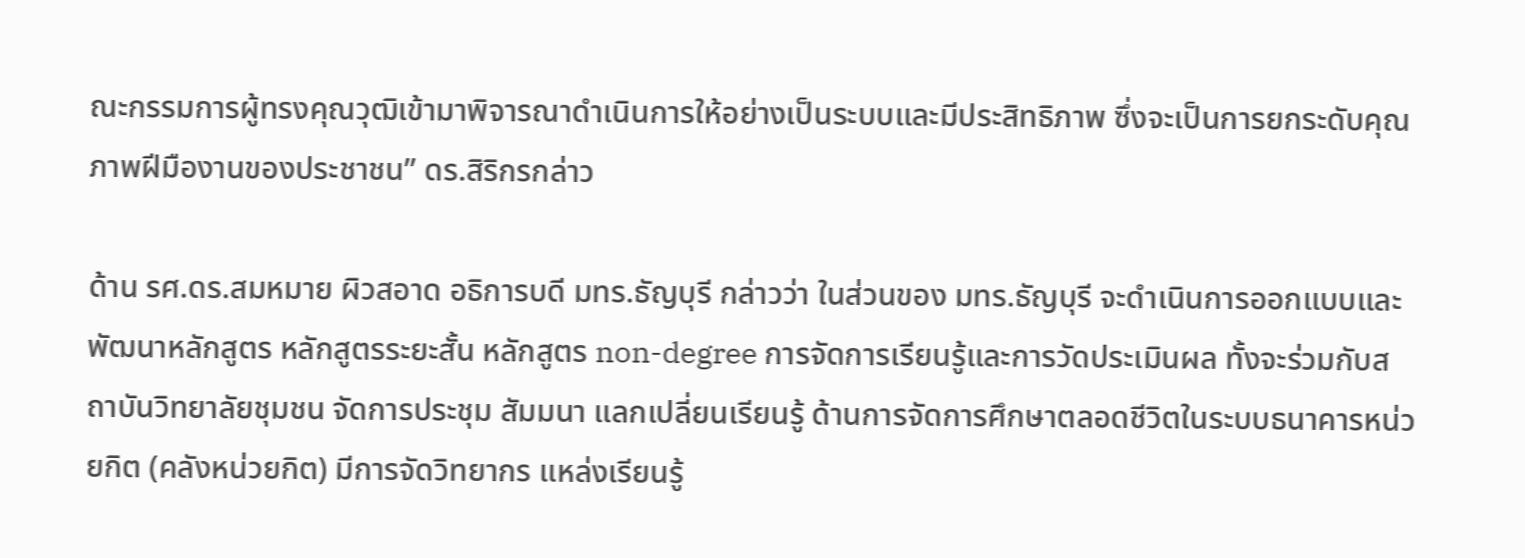ณะกรรมการผู้ทรงคุณวุฒิเข้ามาพิจารณาดำเนินการให้อย่างเป็นระบบและมีประสิทธิภาพ ซึ่งจะเป็นการยกระดับคุณภาพฝีมืองานของประชาชน” ดร.สิริกรกล่าว

ด้าน รศ.ดร.สมหมาย ผิวสอาด อธิการบดี มทร.ธัญบุรี กล่าวว่า ในส่วนของ มทร.ธัญบุรี จะดำเนินการออกแบบและพัฒนาหลักสูตร หลักสูตรระยะสั้น หลักสูตร non-degree การจัดการเรียนรู้และการวัดประเมินผล ทั้งจะร่วมกับสถาบันวิทยาลัยชุมชน จัดการประชุม สัมมนา แลกเปลี่ยนเรียนรู้ ด้านการจัดการศึกษาตลอดชีวิตในระบบธนาคารหน่วยกิต (คลังหน่วยกิต) มีการจัดวิทยากร แหล่งเรียนรู้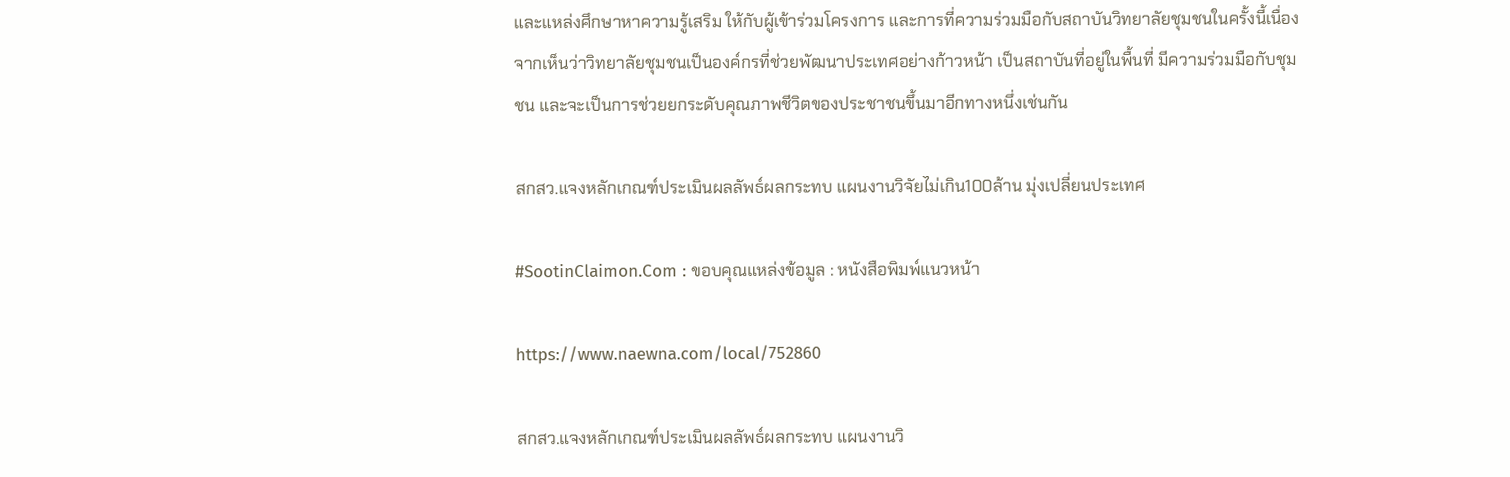และแหล่งศึกษาหาความรู้เสริม ให้กับผู้เข้าร่วมโครงการ และการที่ความร่วมมือกับสถาบันวิทยาลัยชุมชนในครั้งนี้เนื่องจากเห็นว่าวิทยาลัยชุมชนเป็นองค์กรที่ช่วยพัฒนาประเทศอย่างก้าวหน้า เป็นสถาบันที่อยู่ในพื้นที่ มีความร่วมมือกับชุมชน และจะเป็นการช่วยยกระดับคุณภาพชีวิตของประชาชนขึ้นมาอีกทางหนึ่งเช่นกัน

สกสว.แจงหลักเกณฑ์ประเมินผลลัพธ์ผลกระทบ แผนงานวิจัยไม่เกิน100ล้าน มุ่งเปลี่ยนประเทศ

#SootinClaimon.Com : ขอบคุณแหล่งข้อมูล : หนังสือพิมพ์แนวหน้า

https://www.naewna.com/local/752860

สกสว.แจงหลักเกณฑ์ประเมินผลลัพธ์ผลกระทบ แผนงานวิ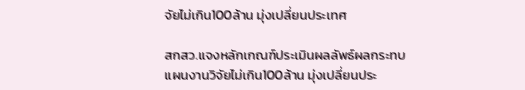จัยไม่เกิน100ล้าน มุ่งเปลี่ยนประเทศ

สกสว.แจงหลักเกณฑ์ประเมินผลลัพธ์ผลกระทบ แผนงานวิจัยไม่เกิน100ล้าน มุ่งเปลี่ยนประ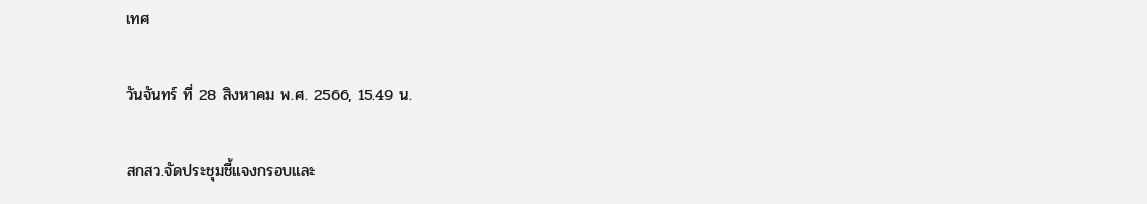เทศ

วันจันทร์ ที่ 28 สิงหาคม พ.ศ. 2566, 15.49 น.

สกสว.จัดประชุมชี้แจงกรอบและ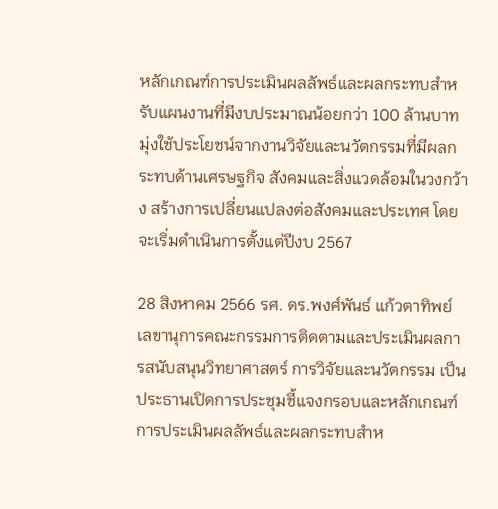หลักเกณฑ์การประเมินผลลัพธ์และผลกระทบสำหรับแผนงานที่มีงบประมาณน้อยกว่า 100 ล้านบาท มุ่งใช้ประโยชน์จากงานวิจัยและนวัตกรรมที่มีผลกระทบด้านเศรษฐกิจ สังคมและสิ่งแวดล้อมในวงกว้าง สร้างการเปลี่ยนแปลงต่อสังคมและประเทศ โดยจะเริ่มดำเนินการตั้งแต่ปีงบ 2567

28 สิงหาคม 2566 รศ. ดร.พงศ์พันธ์ แก้วตาทิพย์ เลขานุการคณะกรรมการติดตามและประเมินผลการสนับสนุนวิทยาศาสตร์ การวิจัยและนวัตกรรม เป็นประธานเปิดการประชุมชี้แจงกรอบและหลักเกณฑ์การประเมินผลลัพธ์และผลกระทบสำห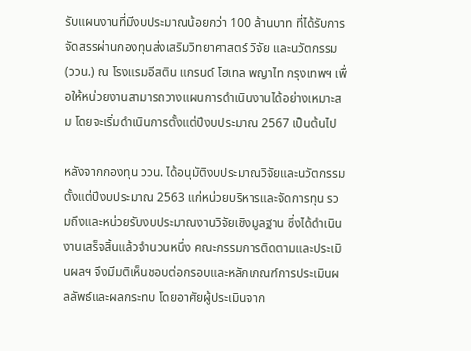รับแผนงานที่มีงบประมาณน้อยกว่า 100 ล้านบาท ที่ได้รับการจัดสรรผ่านกองทุนส่งเสริมวิทยาศาสตร์ วิจัย และนวัตกรรม (ววน.) ณ โรงแรมอีสติน แกรนด์ โฮเทล พญาไท กรุงเทพฯ เพื่อให้หน่วยงานสามารถวางแผนการดำเนินงานได้อย่างเหมาะสม โดยจะเริ่มดำเนินการตั้งแต่ปีงบประมาณ 2567 เป็นต้นไป

หลังจากกองทุน ววน. ได้อนุมัติงบประมาณวิจัยและนวัตกรรมตั้งแต่ปีงบประมาณ 2563 แก่หน่วยบริหารและจัดการทุน รวมถึงและหน่วยรับงบประมาณงานวิจัยเชิงมูลฐาน ซึ่งได้ดำเนินงานเสร็จสิ้นแล้วจำนวนหนึ่ง คณะกรรมการติดตามและประเมินผลฯ จึงมีมติเห็นชอบต่อกรอบและหลักเกณฑ์การประเมินผลลัพธ์และผลกระทบ โดยอาศัยผู้ประเมินจาก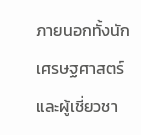ภายนอกทั้งนักเศรษฐศาสตร์และผู้เชี่ยวชา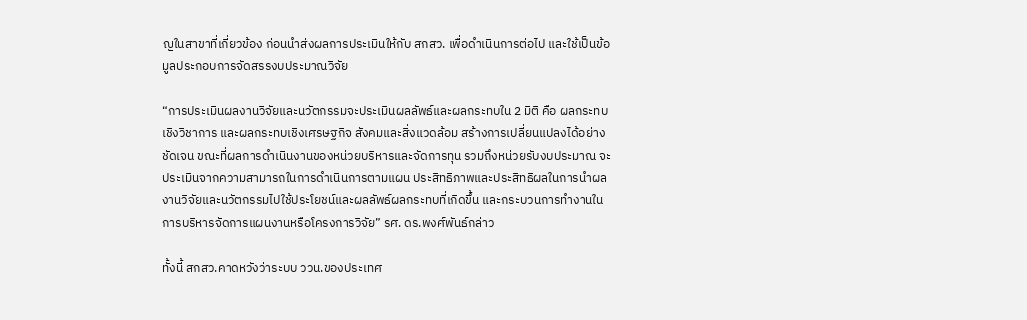ญในสาขาที่เกี่ยวข้อง ก่อนนำส่งผลการประเมินให้กับ สกสว. เพื่อดำเนินการต่อไป และใช้เป็นข้อมูลประกอบการจัดสรรงบประมาณวิจัย

“การประเมินผลงานวิจัยและนวัตกรรมจะประเมินผลลัพธ์และผลกระทบใน 2 มิติ คือ ผลกระทบเชิงวิชาการ และผลกระทบเชิงเศรษฐกิจ สังคมและสิ่งแวดล้อม สร้างการเปลี่ยนแปลงได้อย่างชัดเจน ขณะที่ผลการดำเนินงานของหน่วยบริหารและจัดการทุน รวมถึงหน่วยรับงบประมาณ จะประเมินจากความสามารถในการดำเนินการตามแผน ประสิทธิภาพและประสิทธิผลในการนำผลงานวิจัยและนวัตกรรมไปใช้ประโยชน์และผลลัพธ์ผลกระทบที่เกิดขึ้น และกระบวนการทำงานในการบริหารจัดการแผนงานหรือโครงการวิจัย” รศ. ดร.พงศ์พันธ์กล่าว

ทั้งนี้ สกสว.คาดหวังว่าระบบ ววน.ของประเทศ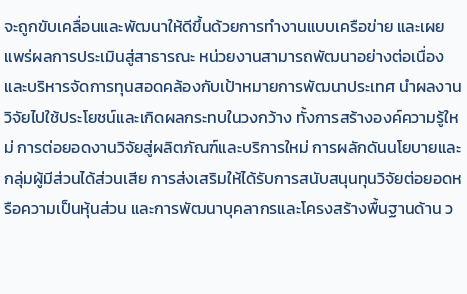จะถูกขับเคลื่อนและพัฒนาให้ดีขึ้นด้วยการทำงานแบบเครือข่าย และเผยแพร่ผลการประเมินสู่สาธารณะ หน่วยงานสามารถพัฒนาอย่างต่อเนื่องและบริหารจัดการทุนสอดคล้องกับเป้าหมายการพัฒนาประเทศ นำผลงานวิจัยไปใช้ประโยชน์และเกิดผลกระทบในวงกว้าง ทั้งการสร้างองค์ความรู้ใหม่ การต่อยอดงานวิจัยสู่ผลิตภัณฑ์และบริการใหม่ การผลักดันนโยบายและกลุ่มผู้มีส่วนได้ส่วนเสีย การส่งเสริมให้ได้รับการสนับสนุนทุนวิจัยต่อยอดหรือความเป็นหุ้นส่วน และการพัฒนาบุคลากรและโครงสร้างพื้นฐานด้าน ว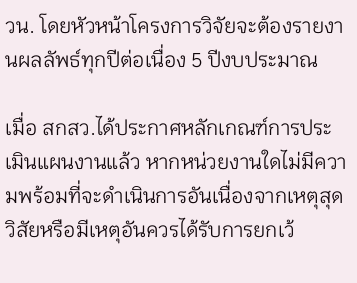วน. โดยหัวหน้าโครงการวิจัยจะต้องรายงานผลลัพธ์ทุกปีต่อเนื่อง 5 ปีงบประมาณ

เมื่อ สกสว.ได้ประกาศหลักเกณฑ์การประเมินแผนงานแล้ว หากหน่วยงานใดไม่มีความพร้อมที่จะดำเนินการอันเนื่องจากเหตุสุดวิสัยหรือมีเหตุอันควรได้รับการยกเว้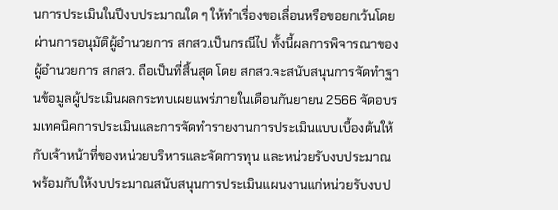นการประเมินในปีงบประมาณใด ๆ ให้ทำเรื่องขอเลื่อนหรือขอยกเว้นโดยผ่านการอนุมัติผู้อำนวยการ สกสว.เป็นกรณีไป ทั้งนี้ผลการพิจารณาของผู้อำนวยการ สกสว. ถือเป็นที่สิ้นสุด โดย สกสว.จะสนับสนุนการจัดทำฐานข้อมูลผู้ประเมินผลกระทบเผยแพร่ภายในเดือนกันยายน 2566 จัดอบรมเทคนิคการประเมินและการจัดทำรายงานการประเมินแบบเบื้องต้นให้กับเจ้าหน้าที่ของหน่วยบริหารและจัดการทุน และหน่วยรับงบประมาณ พร้อมกับให้งบประมาณสนับสนุนการประเมินแผนงานแก่หน่วยรับงบป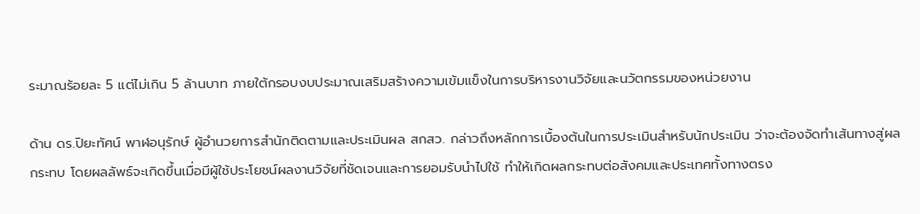ระมาณร้อยละ 5 แต่ไม่เกิน 5 ล้านบาท ภายใต้กรอบงบประมาณเสริมสร้างความเข้มแข็งในการบริหารงานวิจัยและนวัตกรรมของหน่วยงาน

ด้าน ดร.ปิยะทัศน์ พาฬอนุรักษ์ ผู้อำนวยการสำนักติดตามและประเมินผล สกสว. กล่าวถึงหลักการเบื้องต้นในการประเมินสำหรับนักประเมิน ว่าจะต้องจัดทำเส้นทางสู่ผลกระทบ โดยผลลัพธ์จะเกิดขึ้นเมื่อมีผู้ใช้ประโยชน์ผลงานวิจัยที่ชัดเจนและการยอมรับนำไปใช้ ทำให้เกิดผลกระทบต่อสังคมและประเทศทั้งทางตรง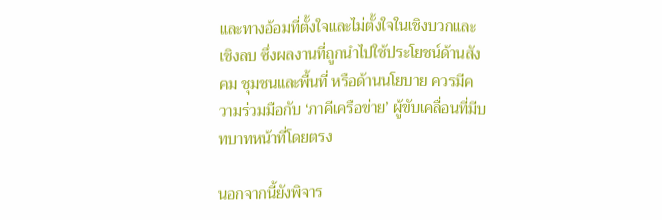และทางอ้อมที่ตั้งใจและไม่ตั้งใจในเชิงบวกและเชิงลบ ซึ่งผลงานที่ถูกนำไปใช้ประโยชน์ด้านสังคม ชุมชนและพื้นที่ หรือด้านนโยบาย ควรมีความร่วมมือกับ ‘ภาคีเครือข่าย’ ผู้ขับเคลื่อนที่มีบทบาทหน้าที่โดยตรง

นอกจากนี้ยังพิจาร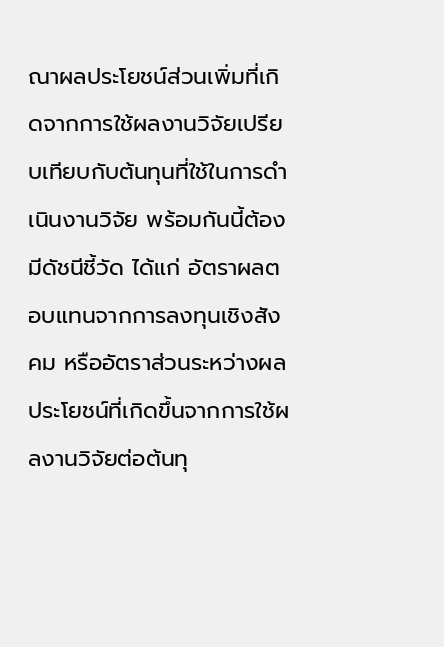ณาผลประโยชน์ส่วนเพิ่มที่เกิดจากการใช้ผลงานวิจัยเปรียบเทียบกับต้นทุนที่ใช้ในการดำเนินงานวิจัย พร้อมกันนี้ต้องมีดัชนีชี้วัด ได้แก่ อัตราผลตอบแทนจากการลงทุนเชิงสังคม หรืออัตราส่วนระหว่างผลประโยชน์ที่เกิดขึ้นจากการใช้ผลงานวิจัยต่อต้นทุ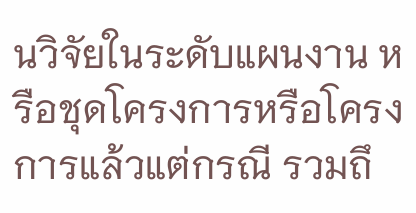นวิจัยในระดับแผนงาน หรือชุดโครงการหรือโครงการแล้วแต่กรณี รวมถึ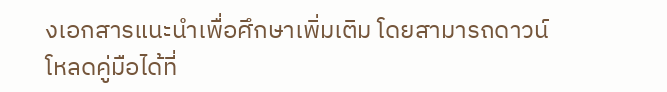งเอกสารแนะนำเพื่อศึกษาเพิ่มเติม โดยสามารถดาวน์โหลดคู่มือได้ที่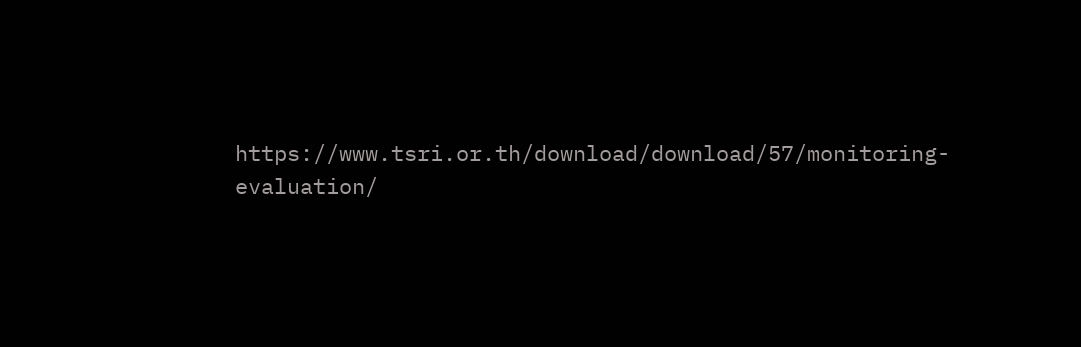https://www.tsri.or.th/download/download/57/monitoring-evaluation/